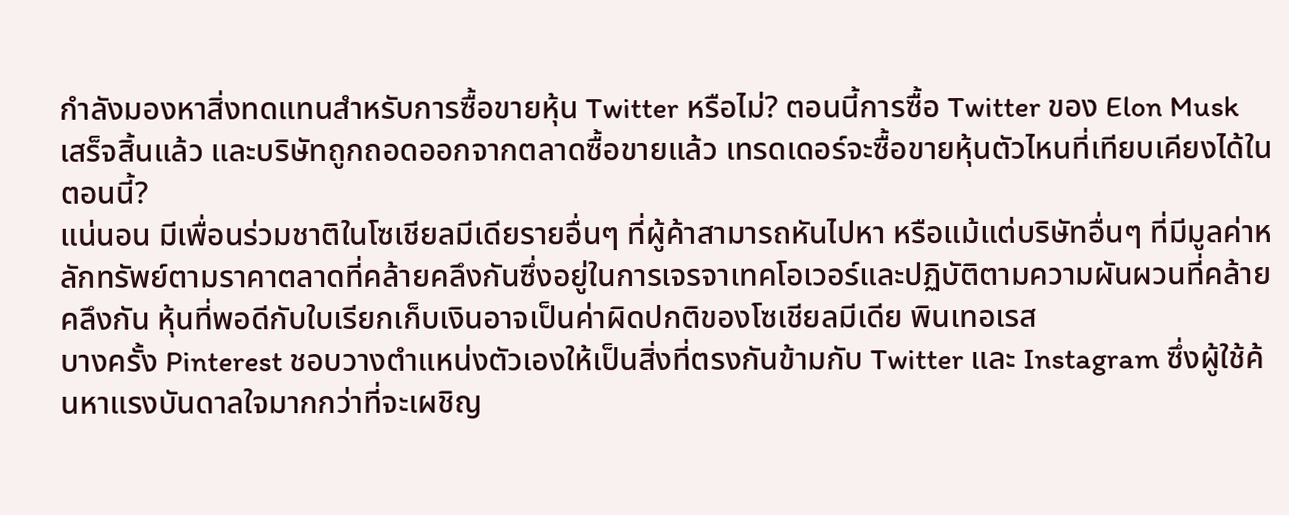กำลังมองหาสิ่งทดแทนสำหรับการซื้อขายหุ้น Twitter หรือไม่? ตอนนี้การซื้อ Twitter ของ Elon Musk เสร็จสิ้นแล้ว และบริษัทถูกถอดออกจากตลาดซื้อขายแล้ว เทรดเดอร์จะซื้อขายหุ้นตัวไหนที่เทียบเคียงได้ในตอนนี้?
แน่นอน มีเพื่อนร่วมชาติในโซเชียลมีเดียรายอื่นๆ ที่ผู้ค้าสามารถหันไปหา หรือแม้แต่บริษัทอื่นๆ ที่มีมูลค่าหลักทรัพย์ตามราคาตลาดที่คล้ายคลึงกันซึ่งอยู่ในการเจรจาเทคโอเวอร์และปฏิบัติตามความผันผวนที่คล้ายคลึงกัน หุ้นที่พอดีกับใบเรียกเก็บเงินอาจเป็นค่าผิดปกติของโซเชียลมีเดีย พินเทอเรส
บางครั้ง Pinterest ชอบวางตำแหน่งตัวเองให้เป็นสิ่งที่ตรงกันข้ามกับ Twitter และ Instagram ซึ่งผู้ใช้ค้นหาแรงบันดาลใจมากกว่าที่จะเผชิญ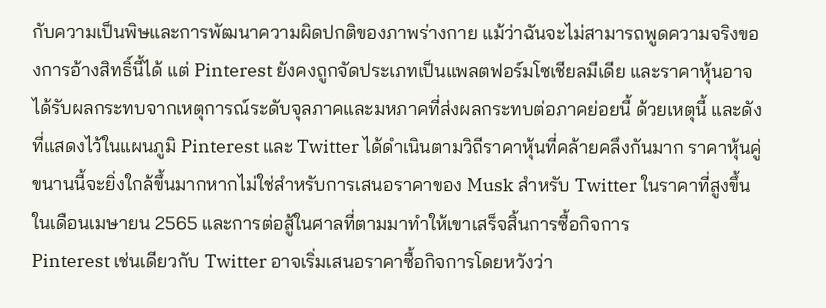กับความเป็นพิษและการพัฒนาความผิดปกติของภาพร่างกาย แม้ว่าฉันจะไม่สามารถพูดความจริงของการอ้างสิทธิ์นี้ได้ แต่ Pinterest ยังคงถูกจัดประเภทเป็นแพลตฟอร์มโซเชียลมีเดีย และราคาหุ้นอาจได้รับผลกระทบจากเหตุการณ์ระดับจุลภาคและมหภาคที่ส่งผลกระทบต่อภาคย่อยนี้ ด้วยเหตุนี้ และดังที่แสดงไว้ในแผนภูมิ Pinterest และ Twitter ได้ดำเนินตามวิถีราคาหุ้นที่คล้ายคลึงกันมาก ราคาหุ้นคู่ขนานนี้จะยิ่งใกล้ขึ้นมากหากไม่ใช่สำหรับการเสนอราคาของ Musk สำหรับ Twitter ในราคาที่สูงขึ้นในเดือนเมษายน 2565 และการต่อสู้ในศาลที่ตามมาทำให้เขาเสร็จสิ้นการซื้อกิจการ
Pinterest เช่นเดียวกับ Twitter อาจเริ่มเสนอราคาซื้อกิจการโดยหวังว่า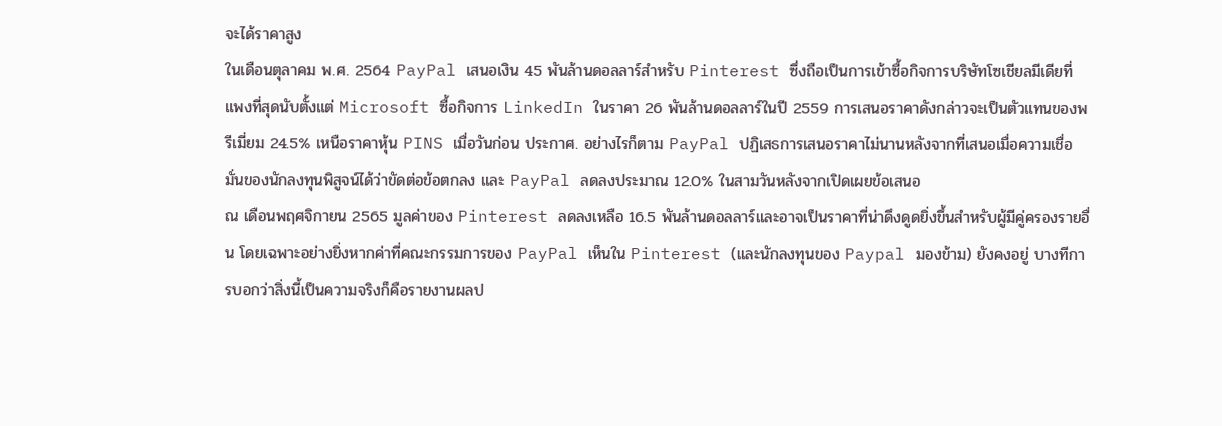จะได้ราคาสูง
ในเดือนตุลาคม พ.ศ. 2564 PayPal เสนอเงิน 45 พันล้านดอลลาร์สำหรับ Pinterest ซึ่งถือเป็นการเข้าซื้อกิจการบริษัทโซเชียลมีเดียที่แพงที่สุดนับตั้งแต่ Microsoft ซื้อกิจการ LinkedIn ในราคา 26 พันล้านดอลลาร์ในปี 2559 การเสนอราคาดังกล่าวจะเป็นตัวแทนของพรีเมี่ยม 24.5% เหนือราคาหุ้น PINS เมื่อวันก่อน ประกาศ. อย่างไรก็ตาม PayPal ปฏิเสธการเสนอราคาไม่นานหลังจากที่เสนอเมื่อความเชื่อมั่นของนักลงทุนพิสูจน์ได้ว่าขัดต่อข้อตกลง และ PayPal ลดลงประมาณ 12.0% ในสามวันหลังจากเปิดเผยข้อเสนอ
ณ เดือนพฤศจิกายน 2565 มูลค่าของ Pinterest ลดลงเหลือ 16.5 พันล้านดอลลาร์และอาจเป็นราคาที่น่าดึงดูดยิ่งขึ้นสำหรับผู้มีคู่ครองรายอื่น โดยเฉพาะอย่างยิ่งหากค่าที่คณะกรรมการของ PayPal เห็นใน Pinterest (และนักลงทุนของ Paypal มองข้าม) ยังคงอยู่ บางทีการบอกว่าสิ่งนี้เป็นความจริงก็คือรายงานผลป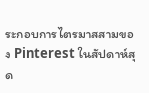ระกอบการไตรมาสสามของ Pinterest ในสัปดาห์สุด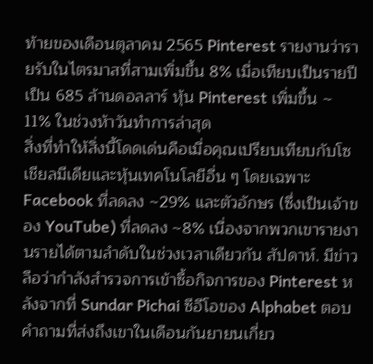ท้ายของเดือนตุลาคม 2565 Pinterest รายงานว่ารายรับในไตรมาสที่สามเพิ่มขึ้น 8% เมื่อเทียบเป็นรายปีเป็น 685 ล้านดอลลาร์ หุ้น Pinterest เพิ่มขึ้น ~ 11% ในช่วงห้าวันทำการล่าสุด
สิ่งที่ทำให้สิ่งนี้โดดเด่นคือเมื่อคุณเปรียบเทียบกับโซเชียลมีเดียและหุ้นเทคโนโลยีอื่น ๆ โดยเฉพาะ Facebook ที่ลดลง ~29% และตัวอักษร (ซึ่งเป็นเจ้าของ YouTube) ที่ลดลง ~8% เนื่องจากพวกเขารายงานรายได้ตามลำดับในช่วงเวลาเดียวกัน สัปดาห์. มีข่าวลือว่ากำลังสำรวจการเข้าซื้อกิจการของ Pinterest หลังจากที่ Sundar Pichai ซีอีโอของ Alphabet ตอบคำถามที่ส่งถึงเขาในเดือนกันยายนเกี่ยว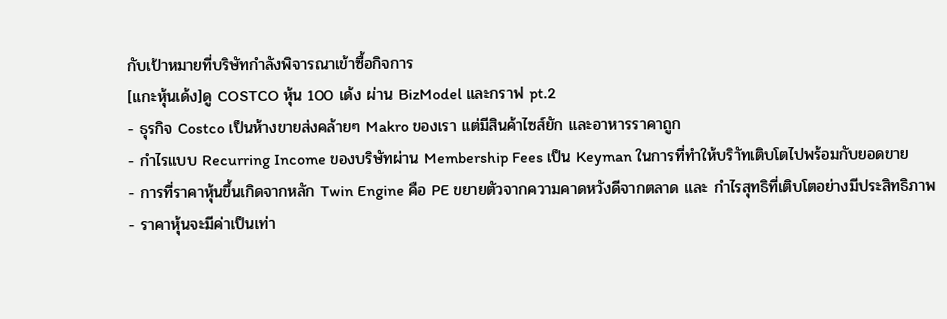กับเป้าหมายที่บริษัทกำลังพิจารณาเข้าซื้อกิจการ
[แกะหุ้นเด้ง]ดู COSTCO หุ้น 100 เด้ง ผ่าน BizModel และกราฟ pt.2
- ธุรกิจ Costco เป็นห้างขายส่งคล้ายๆ Makro ของเรา แต่มีสินค้าไซส์ยัก และอาหารราคาถูก
- กำไรแบบ Recurring Income ของบริษัทผ่าน Membership Fees เป็น Keyman ในการที่ทำให้บริาัทเติบโตไปพร้อมกับยอดขาย
- การที่ราคาหุ้นขึ้นเกิดจากหลัก Twin Engine คือ PE ขยายตัวจากความคาดหวังดีจากตลาด และ กำไรสุทธิที่เติบโตอย่างมีประสิทธิภาพ
- ราคาหุ้นจะมีค่าเป็นเท่า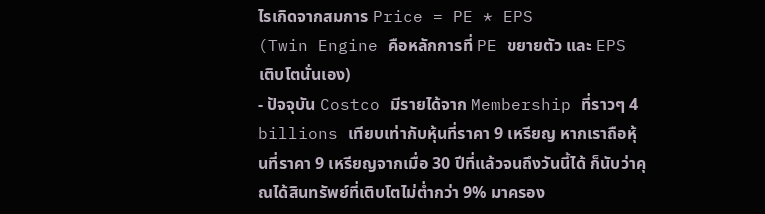ไรเกิดจากสมการ Price = PE * EPS
(Twin Engine คือหลักการที่ PE ขยายตัว และ EPS เติบโตนั่นเอง)
- ปัจจุบัน Costco มีรายได้จาก Membership ที่ราวๆ 4 billions เทียบเท่ากับหุ้นที่ราคา 9 เหรียญ หากเราถือหุ้นที่ราคา 9 เหรียญจากเมื่อ 30 ปีที่แล้วจนถึงวันนี้ได้ ก็นับว่าคุณได้สินทรัพย์ที่เติบโตไม่ต่ำกว่า 9% มาครอง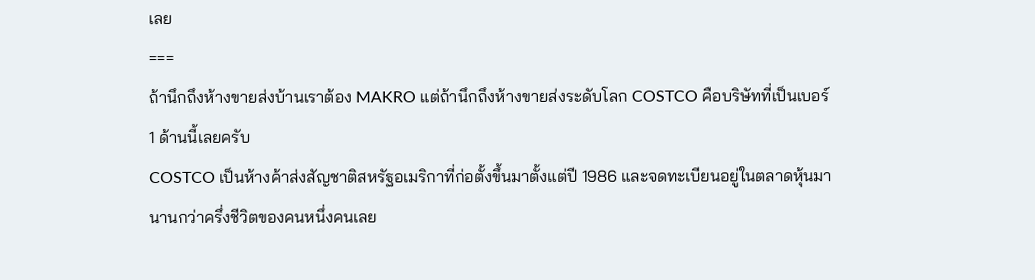เลย
===
ถ้านึกถึงห้างขายส่งบ้านเราต้อง MAKRO แต่ถ้านึกถึงห้างขายส่งระดับโลก COSTCO คือบริษัทที่เป็นเบอร์ 1 ด้านนี้เลยครับ
COSTCO เป็นห้างค้าส่งสัญชาติสหรัฐอเมริกาที่ก่อตั้งขึ้นมาตั้งแต่ปี 1986 และจดทะเบียนอยู่ในตลาดหุ้นมานานกว่าครึ่งชีวิตของคนหนึ่งคนเลย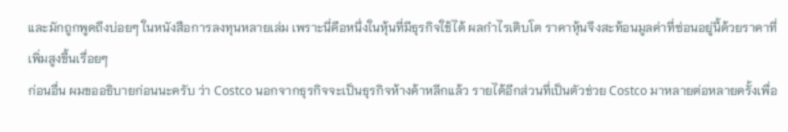และมักถูกพูดถึงบ่อยๆ ในหนังสือการลงทุนหลายเล่ม เพราะนี่คือหนึ่งในหุ้นที่มีธุรกิจใช้ได้ ผลกำไรเติบโต ราคาหุ้นจึงสะท้อนมูลค่าที่ซ่อนอยู่นี้ด้วยราคาที่เพิ่มสูงขึ้นเรื่อยๆ
ก่อนอื่น ผมขออธิบายก่อนนะครับ ว่า Costco นอกจากธุรกิจจะเป็นธุรกิจห้างค้าหลีกแล้ว รายได้อีกส่วนที่เป็นตัวช่วย Costco มาหลายต่อหลายครั้งเพื่อ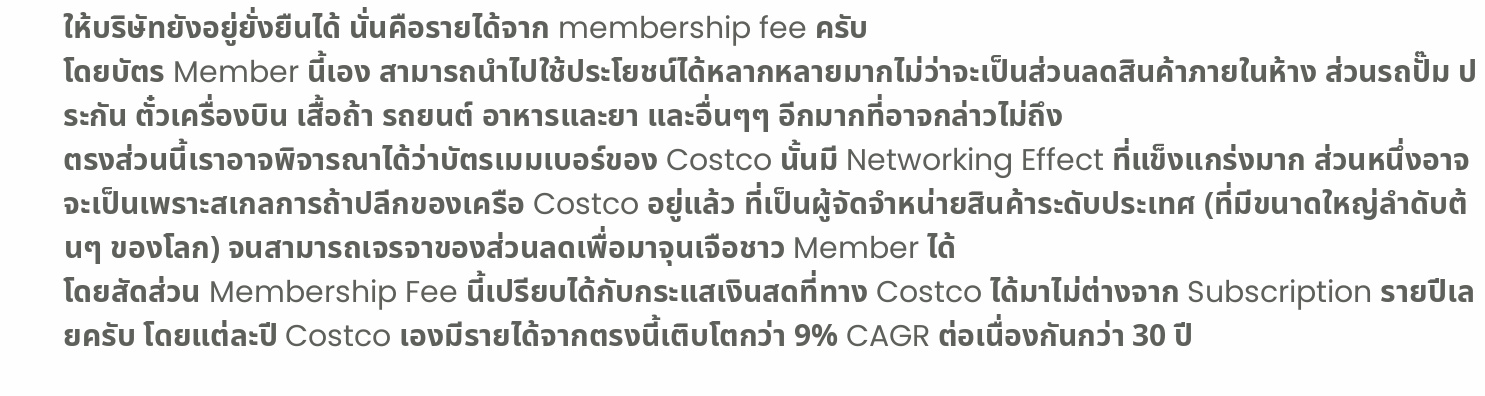ให้บริษัทยังอยู่ยั่งยืนได้ นั่นคือรายได้จาก membership fee ครับ
โดยบัตร Member นี้เอง สามารถนำไปใช้ประโยชน์ได้หลากหลายมากไม่ว่าจะเป็นส่วนลดสินค้าภายในห้าง ส่วนรถปั๊ม ประกัน ตั๋วเครื่องบิน เสื้อถ้า รถยนต์ อาหารและยา และอื่นๆๆ อีกมากที่อาจกล่าวไม่ถึง
ตรงส่วนนี้เราอาจพิจารณาได้ว่าบัตรเมมเบอร์ของ Costco นั้นมี Networking Effect ที่แข็งแกร่งมาก ส่วนหนึ่งอาจจะเป็นเพราะสเกลการถ้าปลีกของเครือ Costco อยู่แล้ว ที่เป็นผู้จัดจำหน่ายสินค้าระดับประเทศ (ที่มีขนาดใหญ่ลำดับต้นๆ ของโลก) จนสามารถเจรจาของส่วนลดเพื่อมาจุนเจือชาว Member ได้
โดยสัดส่วน Membership Fee นี้เปรียบได้กับกระแสเงินสดที่ทาง Costco ได้มาไม่ต่างจาก Subscription รายปีเลยครับ โดยแต่ละปี Costco เองมีรายได้จากตรงนี้เติบโตกว่า 9% CAGR ต่อเนื่องกันกว่า 30 ปี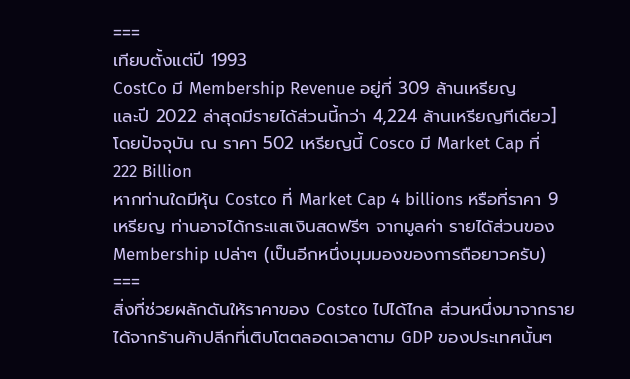===
เทียบตั้งแต่ปี 1993
CostCo มี Membership Revenue อยู่ที่ 309 ล้านเหรียญ
และปี 2022 ล่าสุดมีรายได้ส่วนนี้กว่า 4,224 ล้านเหรียญทีเดียว]
โดยปัจจุบัน ณ ราคา 502 เหรียญนี้ Cosco มี Market Cap ที่ 222 Billion
หากท่านใดมีหุ้น Costco ที่ Market Cap 4 billions หรือที่ราคา 9 เหรียญ ท่านอาจได้กระแสเงินสดฟรีๆ จากมูลค่า รายได้ส่วนของ Membership เปล่าๆ (เป็นอีกหนึ่งมุมมองของการถือยาวครับ)
===
สิ่งที่ช่วยผลักดันให้ราคาของ Costco ไปได้ไกล ส่วนหนึ่งมาจากรายได้จากร้านค้าปลีกที่เติบโตตลอดเวลาตาม GDP ของประเทศนั้นๆ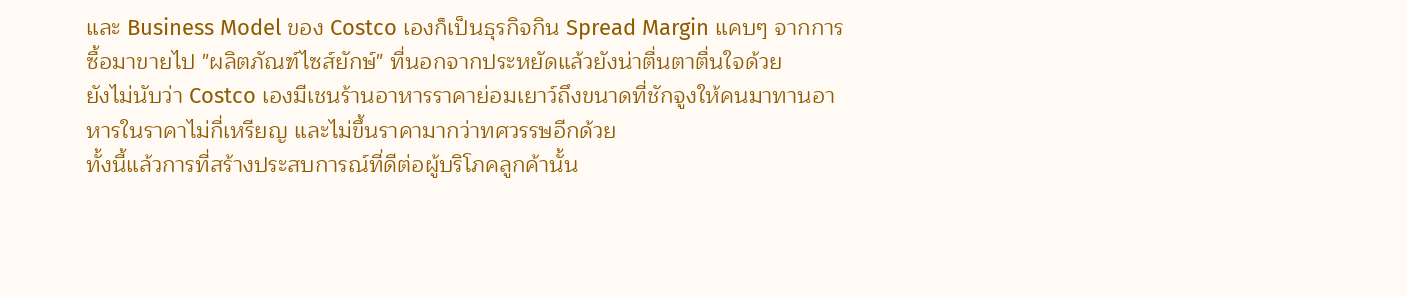และ Business Model ของ Costco เองก็เป็นธุรกิจกิน Spread Margin แคบๆ จากการซื้อมาขายไป "ผลิตภัณฑ์ไซส์ยักษ์" ที่นอกจากประหยัดแล้วยังน่าตื่นตาตื่นใจด้วย
ยังไม่นับว่า Costco เองมีเชนร้านอาหารราคาย่อมเยาว์ถึงขนาดที่ชักจูงให้คนมาทานอาหารในราคาไม่กี่เหรียญ และไม่ขึ้นราคามากว่าทศวรรษอีกด้วย
ทั้งนี้แล้วการที่สร้างประสบการณ์ที่ดีต่อผู้บริโภคลูกค้านั้น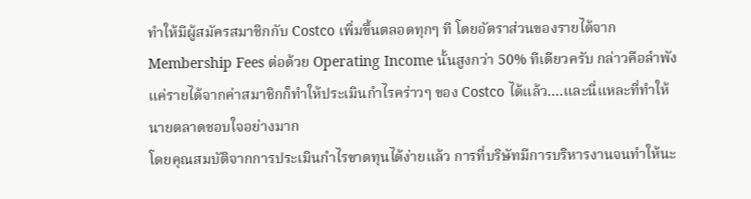ทำให้มีผู้สมัครสมาชิกกับ Costco เพิ่มขึ้นตลอดทุกๆ ที โดยอัตราส่วนของรายได้จาก Membership Fees ต่อด้วย Operating Income นั้นสูงกว่า 50% ทีเดียวครับ กล่าวคือลำพังแค่รายได้จากค่าสมาชิกก็ทำให้ประเมินกำไรคร่าวๆ ของ Costco ได้แล้ว....และนี่แหละที่ทำให้นายตลาดชอบใจอย่างมาก
โดยคุณสมบัติจากการประเมินกำไรขาดทุนได้ง่ายแล้ว การที่บริษัทมีการบริหารงานจนทำให้นะ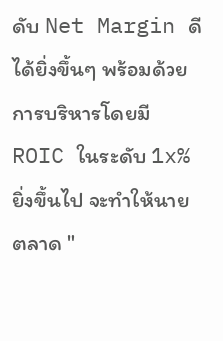ดับ Net Margin ดีได้ยิ่งขึ้นๆ พร้อมด้วยการบริหารโดยมี ROIC ในระดับ 1x% ยิ่งขึ้นไป จะทำให้นายตลาด "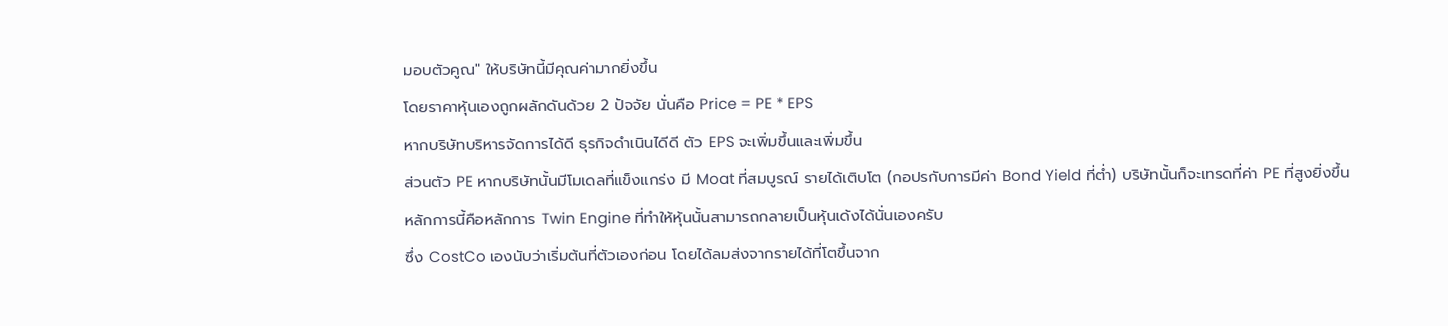มอบตัวคูณ" ให้บริษัทนี้มีคุณค่ามากยิ่งขึ้น
โดยราคาหุ้นเองถูกผลักดันด้วย 2 ปัจจัย นั่นคือ Price = PE * EPS
หากบริษัทบริหารจัดการได้ดี ธุรกิจดำเนินไดีดี ตัว EPS จะเพิ่มขึ้นและเพิ่มขึ้น
ส่วนตัว PE หากบริษัทนั้นมีโมเดลที่แข็งแกร่ง มี Moat ที่สมบูรณ์ รายได้เติบโต (กอปรกับการมีค่า Bond Yield ที่ต่ำ) บริษัทนั้นก็จะเทรดที่ค่า PE ที่สูงยิ่งขึ้น
หลักการนี้คือหลักการ Twin Engine ที่ทำให้หุ้นนั้นสามารถกลายเป็นหุ้นเด้งได้นั่นเองครับ
ซึ่ง CostCo เองนับว่าเริ่มต้นที่ตัวเองก่อน โดยได้ลมส่งจากรายได้ที่โตขึ้นจาก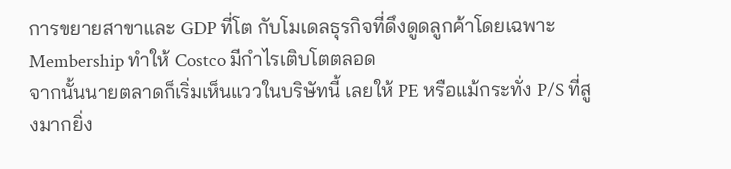การขยายสาขาและ GDP ที่โต กับโมเดลธุรกิจที่ดึงดูดลูกค้าโดยเฉพาะ Membership ทำให้ Costco มีกำไรเติบโตตลอด
จากนั้นนายตลาดก็เริ่มเห็นแววในบริษัทนี้ เลยให้ PE หรือแม้กระทั่ง P/S ที่สูงมากยิ่ง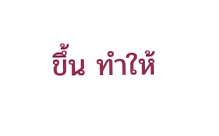ขึ้น ทำให้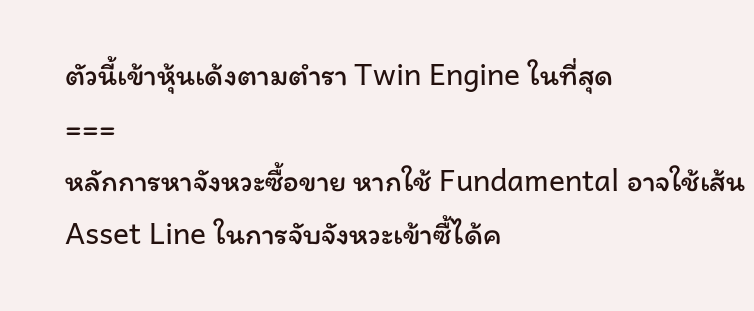ตัวนี้เข้าหุ้นเด้งตามตำรา Twin Engine ในที่สุด
===
หลักการหาจังหวะซื้อขาย หากใช้ Fundamental อาจใช้เส้น Asset Line ในการจับจังหวะเข้าซื้ได้ค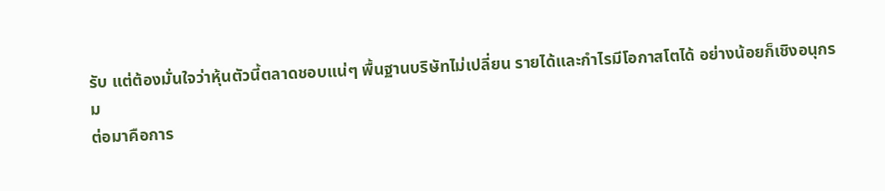รับ แต่ต้องมั่นใจว่าหุ้นตัวนี้ตลาดชอบแน่ๆ พื้นฐานบริษัทไม่เปลี่ยน รายได้และกำไรมีโอกาสโตได้ อย่างน้อยก็เชิงอนุกรม
ต่อมาคือการ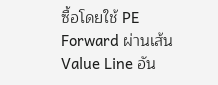ซื้อโดยใช้ PE Forward ผ่านเส้น Value Line อัน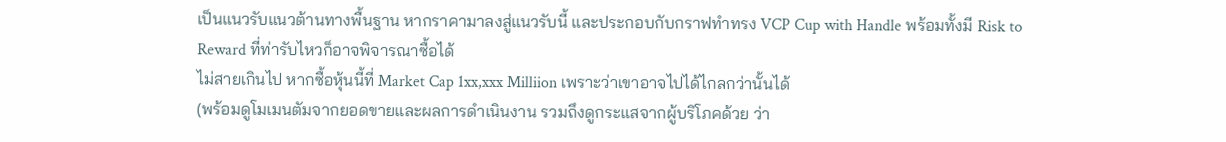เป็นแนวรับแนวต้านทางพื้นฐาน หากราคามาลงสู่แนวรับนี้ และประกอบกับกราฟทำทรง VCP Cup with Handle พร้อมทั้งมี Risk to Reward ที่ท่ารับไหวก็อาจพิจารณาซื้อได้
ไม่สายเกินไป หากซื้อหุ้นนี้ที่ Market Cap 1xx,xxx Milliion เพราะว่าเขาอาจไปได้ไกลกว่านั้นได้
(พร้อมดูโมเมนตัมจากยอดขายและผลการดำเนินงาน รวมถึงดูกระแสจากผู้บริโภคด้วย ว่า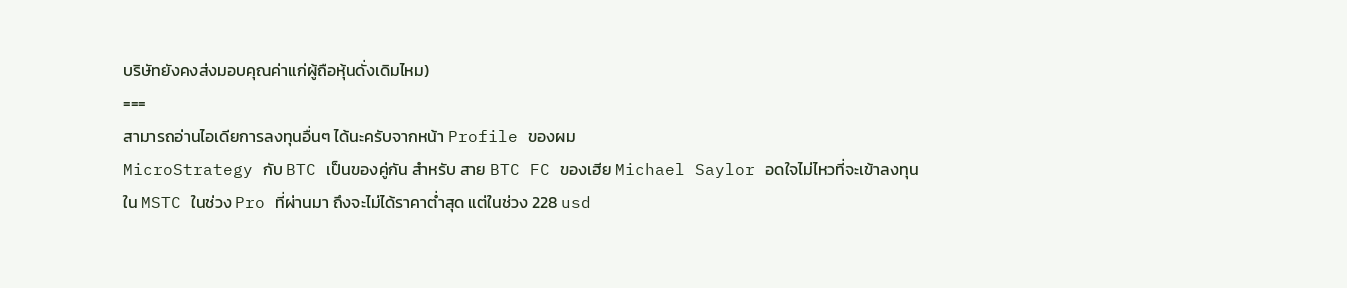บริษัทยังคงส่งมอบคุณค่าแก่ผู้ถือหุ้นดั่งเดิมไหม)
===
สามารถอ่านไอเดียการลงทุนอื่นๆ ได้นะครับจากหน้า Profile ของผม
MicroStrategy กับ BTC เป็นของคู่กัน สำหรับ สาย BTC FC ของเฮีย Michael Saylor อดใจไม่ไหวที่จะเข้าลงทุน ใน MSTC ในช่วง Pro ที่ผ่านมา ถึงจะไม่ได้ราคาต่ำสุด แต่ในช่วง 228 usd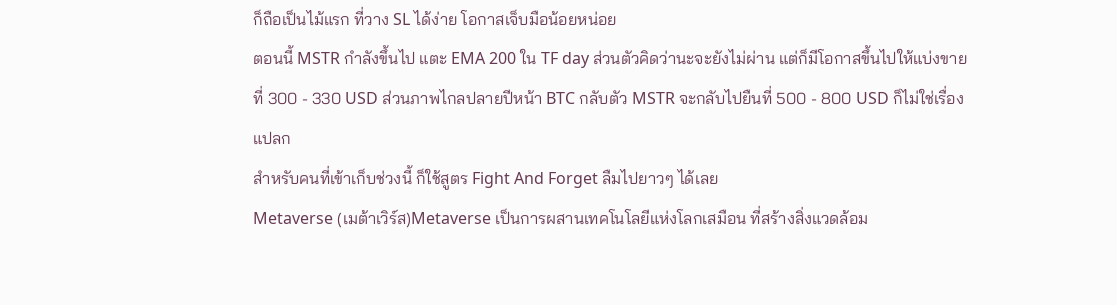ก็ถือเป็นไม้แรก ที่วาง SL ได้ง่าย โอกาสเจ็บมือน้อยหน่อย
ตอนนี้ MSTR กำลังขึ้นไป แตะ EMA 200 ใน TF day ส่วนตัวคิดว่านะจะยังไม่ผ่าน แต่ก็มีโอกาสขึ้นไปให้แบ่งขายที่ 300 - 330 USD ส่วนภาพไกลปลายปีหน้า BTC กลับตัว MSTR จะกลับไปยืนที่ 500 - 800 USD ก็ไม่ใช่เรื่องแปลก
สำหรับคนที่เข้าเก็บช่วงนี้ ก็ใช้สูตร Fight And Forget ลืมไปยาวๆ ได้เลย
Metaverse (เมต้าเวิร์ส)Metaverse เป็นการผสานเทคโนโลยีแห่งโลกเสมือน ที่สร้างสิ่งแวดล้อม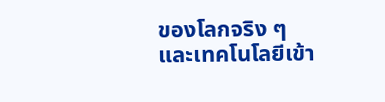ของโลกจริง ๆ
และเทคโนโลยีเข้า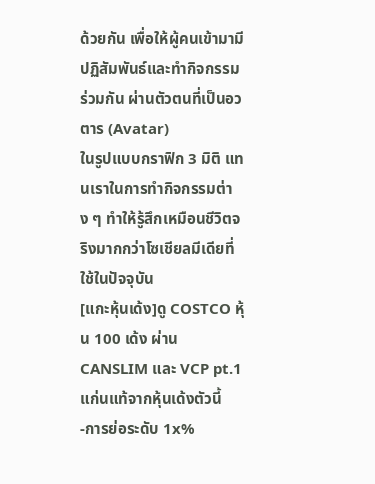ด้วยกัน เพื่อให้ผู้คนเข้ามามีปฏิสัมพันธ์และทำกิจกรรมร่วมกัน ผ่านตัวตนที่เป็นอวตาร (Avatar)
ในรูปแบบกราฟิก 3 มิติ แทนเราในการทำกิจกรรมต่าง ๆ ทำให้รู้สึกเหมือนชีวิตจริงมากกว่าโซเชียลมีเดียที่ใช้ในปัจจุบัน
[แกะหุ้นเด้ง]ดู COSTCO หุ้น 100 เด้ง ผ่าน CANSLIM และ VCP pt.1แก่นแท้จากหุ้นเด้งตัวนี้
-การย่อระดับ 1x%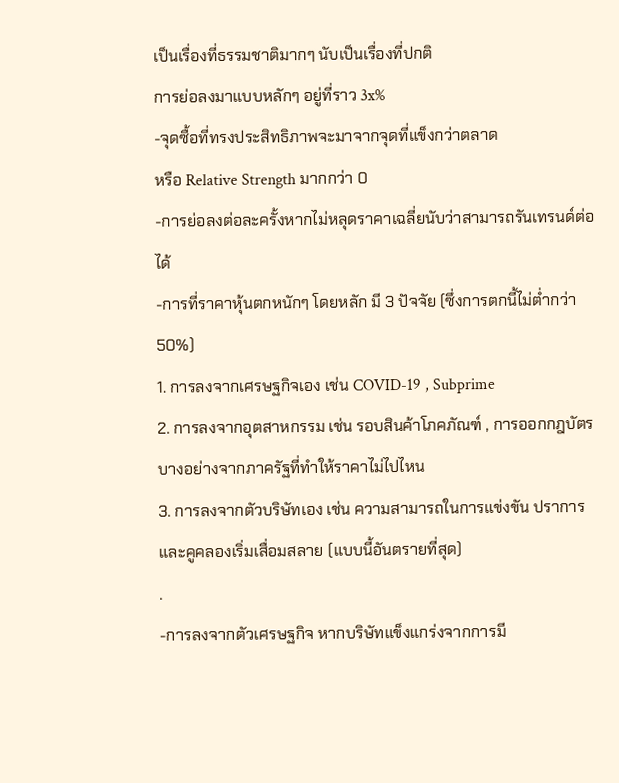เป็นเรื่องที่ธรรมชาติมากๆ นับเป็นเรื่องที่ปกติ
การย่อลงมาแบบหลักๆ อยู่ที่ราว 3x%
-จุดซื้อที่ทรงประสิทธิภาพจะมาจากจุดที่แข็งกว่าตลาด
หรือ Relative Strength มากกว่า 0
-การย่อลงต่อละครั้งหากไม่หลุดราคาเฉลี่ยนับว่าสามารถรันเทรนด์ต่อได้
-การที่ราคาหุ้นตกหนักๆ โดยหลัก มี 3 ปัจจัย (ซึ่งการตกนี้ไม่ต่ำกว่า 50%)
1. การลงจากเศรษฐกิจเอง เช่น COVID-19 , Subprime
2. การลงจากอุตสาหกรรม เช่น รอบสินค้าโภคภัณฑ์ , การออกกฎบัตรบางอย่างจากภาครัฐที่ทำให้ราคาไม่ไปไหน
3. การลงจากตัวบริษัทเอง เช่น ความสามารถในการแข่งขัน ปราการและคูคลองเริ่มเสื่อมสลาย (แบบนี้อันตรายที่สุด)
.
-การลงจากตัวเศรษฐกิจ หากบริษัทแข็งแกร่งจากการมี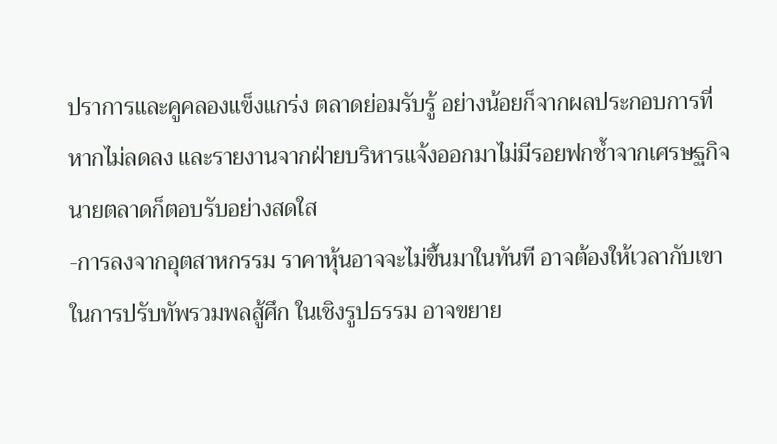ปราการและคูคลองแข็งแกร่ง ตลาดย่อมรับรู้ อย่างน้อยก็จากผลประกอบการที่หากไม่ลดลง และรายงานจากฝ่ายบริหารแจ้งออกมาไม่มีรอยฟกช้ำจากเศรษฐกิจ นายตลาดก็ตอบรับอย่างสดใส
-การลงจากอุตสาหกรรม ราคาหุ้นอาจจะไม่ขึ้นมาในทันที อาจต้องให้เวลากับเขา ในการปรับทัพรวมพลสู้ศึก ในเชิงรูปธรรม อาจขยาย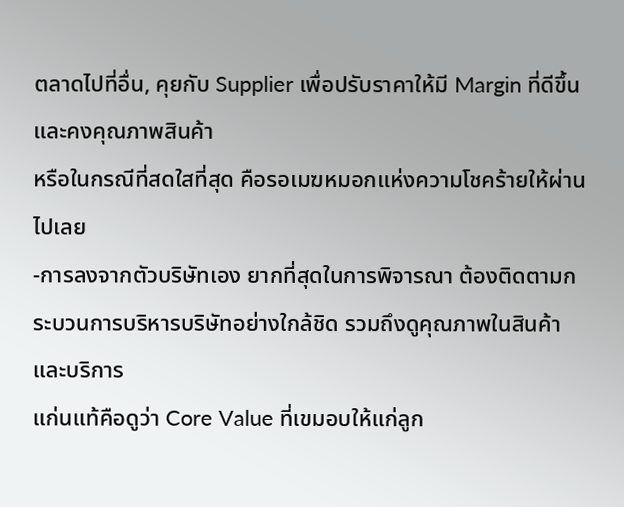ตลาดไปที่อื่น, คุยกับ Supplier เพื่อปรับราคาให้มี Margin ที่ดีขึ้น และคงคุณภาพสินค้า
หรือในกรณีที่สดใสที่สุด คือรอเมฆหมอกแห่งความโชคร้ายให้ผ่านไปเลย
-การลงจากตัวบริษัทเอง ยากที่สุดในการพิจารณา ต้องติดตามกระบวนการบริหารบริษัทอย่างใกล้ชิด รวมถึงดูคุณภาพในสินค้าและบริการ
แก่นแท้คือดูว่า Core Value ที่เขมอบให้แก่ลูก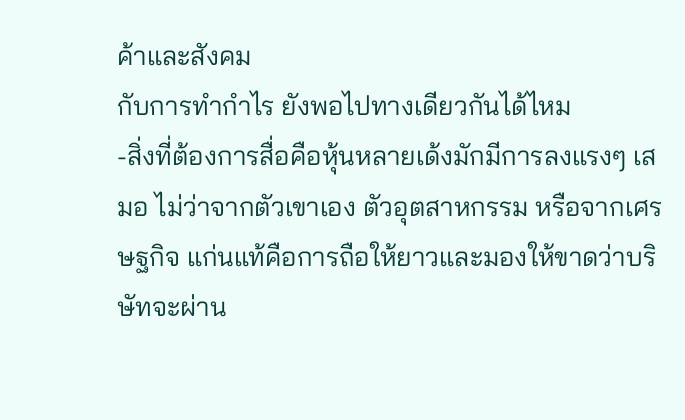ค้าและสังคม
กับการทำกำไร ยังพอไปทางเดียวกันได้ไหม
-สิ่งที่ต้องการสื่อคือหุ้นหลายเด้งมักมีการลงแรงๆ เสมอ ไม่ว่าจากตัวเขาเอง ตัวอุตสาหกรรม หรือจากเศรษฐกิจ แก่นแท้คือการถือให้ยาวและมองให้ขาดว่าบริษัทจะผ่าน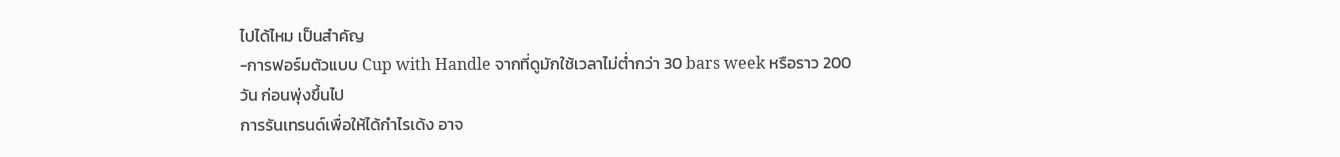ไปได้ไหม เป็นสำคัญ
-การฟอร์มตัวแบบ Cup with Handle จากที่ดูมักใช้เวลาไม่ต่ำกว่า 30 bars week หรือราว 200 วัน ก่อนพุ่งขึ้นไป
การรันเทรนด์เพื่อให้ได้กำไรเด้ง อาจ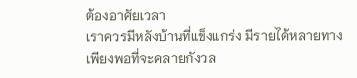ต้องอาศัยเวลา
เราควรมีหลังบ้านที่แข็งแกร่ง มีรายได้หลายทางเพียงพอที่จะคลายกังวล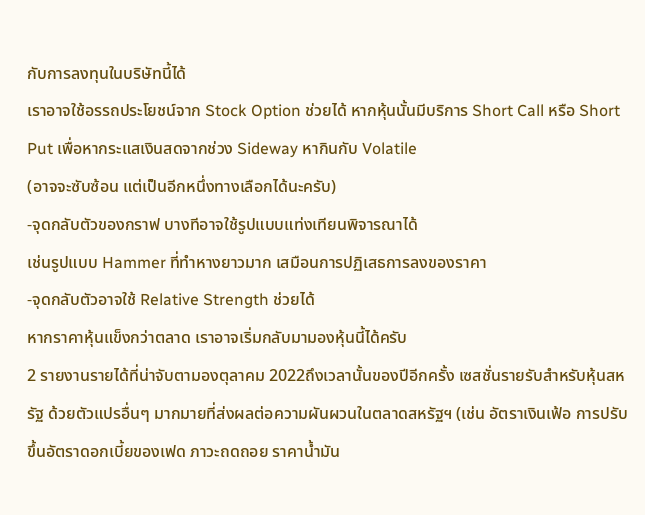กับการลงทุนในบริษัทนี้ได้
เราอาจใช้อรรถประโยชน์จาก Stock Option ช่วยได้ หากหุ้นนั้นมีบริการ Short Call หรือ Short Put เพื่อหากระแสเงินสดจากช่วง Sideway หากินกับ Volatile
(อาจจะซับซ้อน แต่เป็นอีกหนึ่งทางเลือกได้นะครับ)
-จุดกลับตัวของกราฟ บางทีอาจใช้รูปแบบแท่งเทียนพิจารณาได้
เช่นรูปแบบ Hammer ที่ทำหางยาวมาก เสมือนการปฏิเสธการลงของราคา
-จุดกลับตัวอาจใช้ Relative Strength ช่วยได้
หากราคาหุ้นแข็งกว่าตลาด เราอาจเริ่มกลับมามองหุ้นนี้ได้ครับ
2 รายงานรายได้ที่น่าจับตามองตุลาคม 2022ถึงเวลานั้นของปีอีกครั้ง เซสชั่นรายรับสำหรับหุ้นสหรัฐ ด้วยตัวแปรอื่นๆ มากมายที่ส่งผลต่อความผันผวนในตลาดสหรัฐฯ (เช่น อัตราเงินเฟ้อ การปรับขึ้นอัตราดอกเบี้ยของเฟด ภาวะถดถอย ราคาน้ำมัน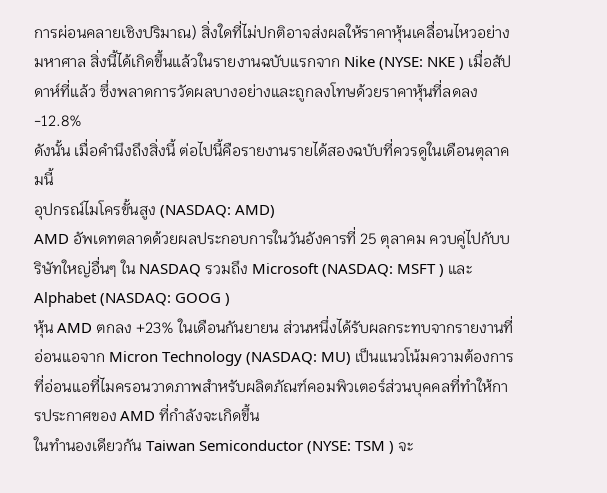การผ่อนคลายเชิงปริมาณ) สิ่งใดที่ไม่ปกติอาจส่งผลให้ราคาหุ้นเคลื่อนไหวอย่างมหาศาล สิ่งนี้ได้เกิดขึ้นแล้วในรายงานฉบับแรกจาก Nike (NYSE: NKE ) เมื่อสัปดาห์ที่แล้ว ซึ่งพลาดการวัดผลบางอย่างและถูกลงโทษด้วยราคาหุ้นที่ลดลง -12.8%
ดังนั้น เมื่อคำนึงถึงสิ่งนี้ ต่อไปนี้คือรายงานรายได้สองฉบับที่ควรดูในเดือนตุลาคมนี้
อุปกรณ์ไมโครขั้นสูง (NASDAQ: AMD)
AMD อัพเดทตลาดด้วยผลประกอบการในวันอังคารที่ 25 ตุลาคม ควบคู่ไปกับบริษัทใหญ่อื่นๆ ใน NASDAQ รวมถึง Microsoft (NASDAQ: MSFT ) และ Alphabet (NASDAQ: GOOG )
หุ้น AMD ตกลง +23% ในเดือนกันยายน ส่วนหนึ่งได้รับผลกระทบจากรายงานที่อ่อนแอจาก Micron Technology (NASDAQ: MU) เป็นแนวโน้มความต้องการที่อ่อนแอที่ไมครอนวาดภาพสำหรับผลิตภัณฑ์คอมพิวเตอร์ส่วนบุคคลที่ทำให้การประกาศของ AMD ที่กำลังจะเกิดขึ้น
ในทำนองเดียวกัน Taiwan Semiconductor (NYSE: TSM ) จะ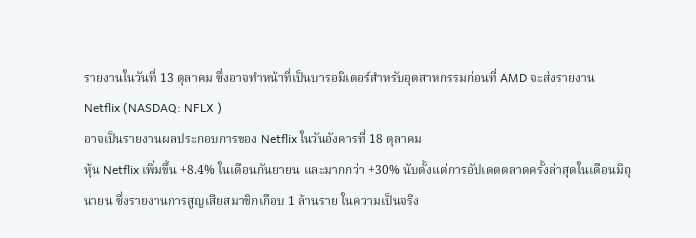รายงานในวันที่ 13 ตุลาคม ซึ่งอาจทำหน้าที่เป็นบารอมิเตอร์สำหรับอุตสาหกรรมก่อนที่ AMD จะส่งรายงาน
Netflix (NASDAQ: NFLX )
อาจเป็นรายงานผลประกอบการของ Netflix ในวันอังคารที่ 18 ตุลาคม
หุ้น Netflix เพิ่มขึ้น +8.4% ในเดือนกันยายน และมากกว่า +30% นับตั้งแต่การอัปเดตตลาดครั้งล่าสุดในเดือนมิถุนายน ซึ่งรายงานการสูญเสียสมาชิกเกือบ 1 ล้านราย ในความเป็นจริง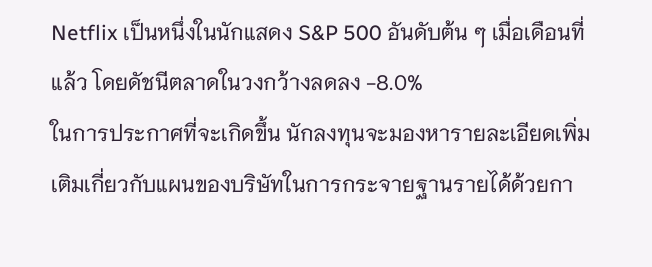Netflix เป็นหนึ่งในนักแสดง S&P 500 อันดับต้น ๆ เมื่อเดือนที่แล้ว โดยดัชนีตลาดในวงกว้างลดลง -8.0%
ในการประกาศที่จะเกิดขึ้น นักลงทุนจะมองหารายละเอียดเพิ่มเติมเกี่ยวกับแผนของบริษัทในการกระจายฐานรายได้ด้วยกา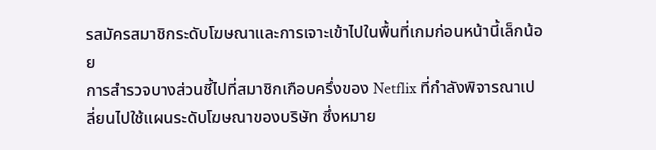รสมัครสมาชิกระดับโฆษณาและการเจาะเข้าไปในพื้นที่เกมก่อนหน้านี้เล็กน้อย
การสำรวจบางส่วนชี้ไปที่สมาชิกเกือบครึ่งของ Netflix ที่กำลังพิจารณาเปลี่ยนไปใช้แผนระดับโฆษณาของบริษัท ซึ่งหมาย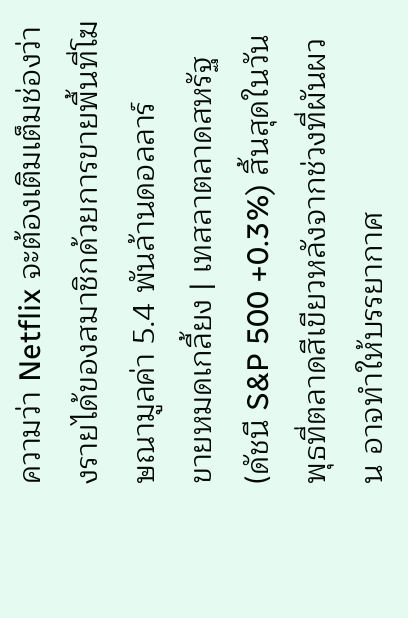ความว่า Netflix จะต้องเติมเต็มช่องว่างรายได้ของสมาชิกด้วยการขายพื้นที่โฆษณามูลค่า 5.4 พันล้านดอลลาร์
ขายหมดเกลี้ยง | เทสลาตลาดสหรัฐ (ดัชนี S&P 500 +0.3%) สิ้นสุดในวันพุธที่ตลาดสีเขียวหลังจากช่วงที่ผันผวน อาจทำให้บรรยากาศ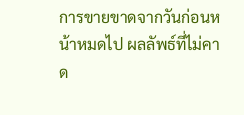การขายขาดจากวันก่อนหน้าหมดไป ผลลัพธ์ที่ไม่คาด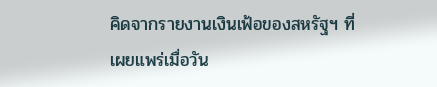คิดจากรายงานเงินเฟ้อของสหรัฐฯ ที่เผยแพร่เมื่อวัน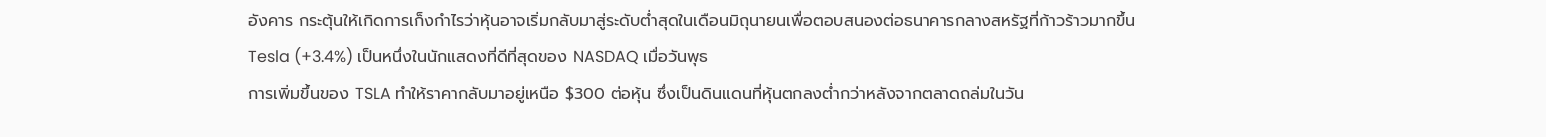อังคาร กระตุ้นให้เกิดการเก็งกำไรว่าหุ้นอาจเริ่มกลับมาสู่ระดับต่ำสุดในเดือนมิถุนายนเพื่อตอบสนองต่อธนาคารกลางสหรัฐที่ก้าวร้าวมากขึ้น
Tesla (+3.4%) เป็นหนึ่งในนักแสดงที่ดีที่สุดของ NASDAQ เมื่อวันพุธ
การเพิ่มขึ้นของ TSLA ทำให้ราคากลับมาอยู่เหนือ $300 ต่อหุ้น ซึ่งเป็นดินแดนที่หุ้นตกลงต่ำกว่าหลังจากตลาดถล่มในวัน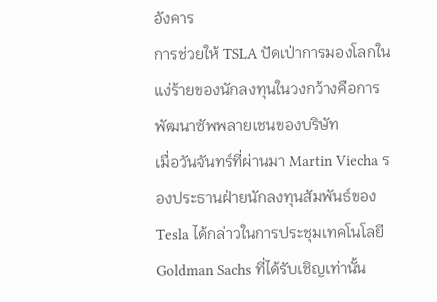อังคาร
การช่วยให้ TSLA ปัดเป่าการมองโลกในแง่ร้ายของนักลงทุนในวงกว้างคือการพัฒนาซัพพลายเชนของบริษัท
เมื่อวันจันทร์ที่ผ่านมา Martin Viecha รองประธานฝ่ายนักลงทุนสัมพันธ์ของ Tesla ได้กล่าวในการประชุมเทคโนโลยี Goldman Sachs ที่ได้รับเชิญเท่านั้น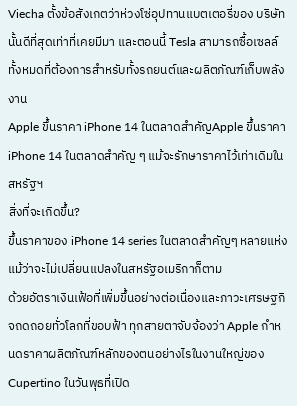Viecha ตั้งข้อสังเกตว่าห่วงโซ่อุปทานแบตเตอรี่ของ บริษัท นั้นดีที่สุดเท่าที่เคยมีมา และตอนนี้ Tesla สามารถซื้อเซลล์ทั้งหมดที่ต้องการสำหรับทั้งรถยนต์และผลิตภัณฑ์เก็บพลังงาน
Apple ขึ้นราคา iPhone 14 ในตลาดสำคัญApple ขึ้นราคา iPhone 14 ในตลาดสำคัญ ๆ แม้จะรักษาราคาไว้เท่าเดิมในสหรัฐฯ
สิ่งที่จะเกิดขึ้น?
ขึ้นราคาของ iPhone 14 series ในตลาดสำคัญๆ หลายแห่ง แม้ว่าจะไม่เปลี่ยนแปลงในสหรัฐอเมริกาก็ตาม
ด้วยอัตราเงินเฟ้อที่เพิ่มขึ้นอย่างต่อเนื่องและภาวะเศรษฐกิจถดถอยทั่วโลกที่ขอบฟ้า ทุกสายตาจับจ้องว่า Apple กำหนดราคาผลิตภัณฑ์หลักของตนอย่างไรในงานใหญ่ของ Cupertino ในวันพุธที่เปิด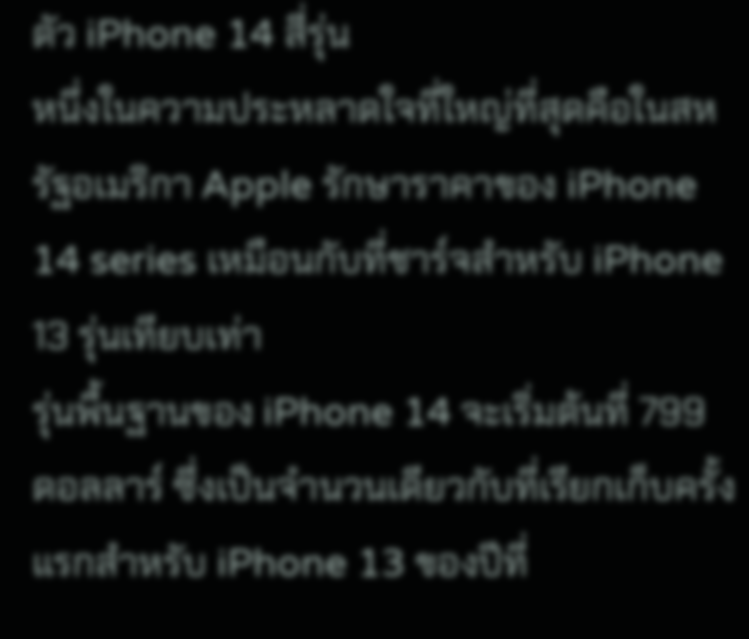ตัว iPhone 14 สี่รุ่น
หนึ่งในความประหลาดใจที่ใหญ่ที่สุดคือในสหรัฐอเมริกา Apple รักษาราคาของ iPhone 14 series เหมือนกับที่ชาร์จสำหรับ iPhone 13 รุ่นเทียบเท่า
รุ่นพื้นฐานของ iPhone 14 จะเริ่มต้นที่ 799 ดอลลาร์ ซึ่งเป็นจำนวนเดียวกับที่เรียกเก็บครั้งแรกสำหรับ iPhone 13 ของปีที่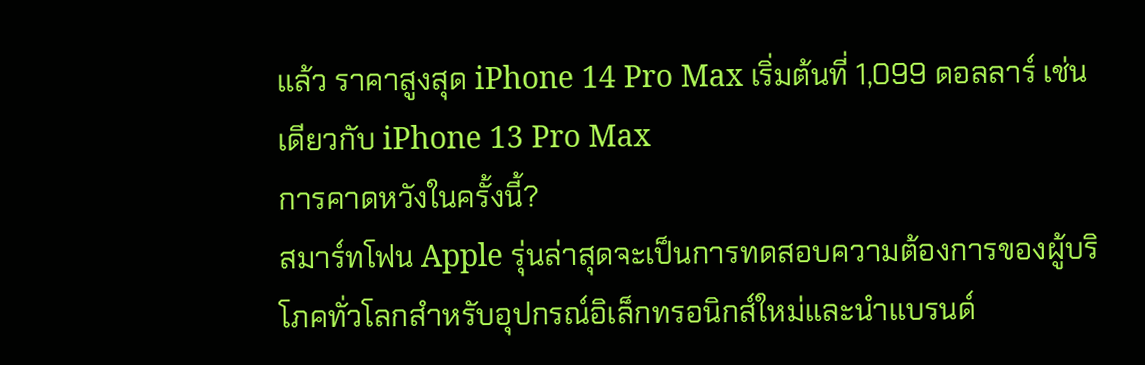แล้ว ราคาสูงสุด iPhone 14 Pro Max เริ่มต้นที่ 1,099 ดอลลาร์ เช่นเดียวกับ iPhone 13 Pro Max
การคาดหวังในครั้งนี้?
สมาร์ทโฟน Apple รุ่นล่าสุดจะเป็นการทดสอบความต้องการของผู้บริโภคทั่วโลกสำหรับอุปกรณ์อิเล็กทรอนิกส์ใหม่และนำแบรนด์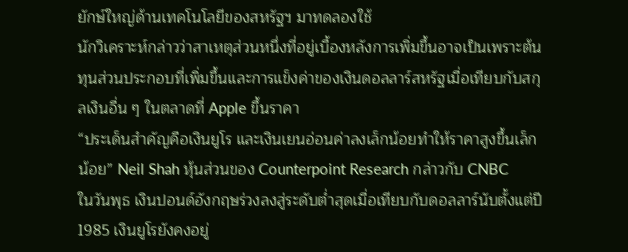ยักษ์ใหญ่ด้านเทคโนโลยีของสหรัฐฯ มาทดลองใช้
นักวิเคราะห์กล่าวว่าสาเหตุส่วนหนึ่งที่อยู่เบื้องหลังการเพิ่มขึ้นอาจเป็นเพราะต้นทุนส่วนประกอบที่เพิ่มขึ้นและการแข็งค่าของเงินดอลลาร์สหรัฐเมื่อเทียบกับสกุลเงินอื่น ๆ ในตลาดที่ Apple ขึ้นราคา
“ประเด็นสำคัญคือเงินยูโร และเงินเยนอ่อนค่าลงเล็กน้อยทำให้ราคาสูงขึ้นเล็กน้อย” Neil Shah หุ้นส่วนของ Counterpoint Research กล่าวกับ CNBC
ในวันพุธ เงินปอนด์อังกฤษร่วงลงสู่ระดับต่ำสุดเมื่อเทียบกับดอลลาร์นับตั้งแต่ปี 1985 เงินยูโรยังคงอยู่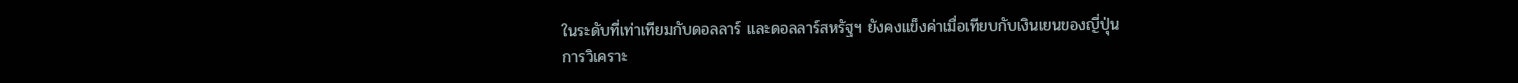ในระดับที่เท่าเทียมกับดอลลาร์ และดอลลาร์สหรัฐฯ ยังคงแข็งค่าเมื่อเทียบกับเงินเยนของญี่ปุ่น
การวิเคราะ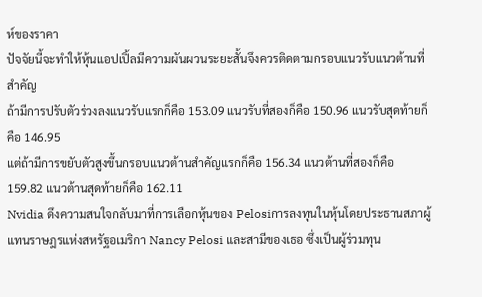ห์ของราคา
ปัจจัยนี้จะทำให้หุ้นแอปเปิ้ลมีความผันผวนระยะสั้นจึงควรติดตามกรอบแนวรับแนวต้านที่สำคัญ
ถ้ามีการปรับตัวร่วงลงแนวรับแรกก็คือ 153.09 แนวรับที่สองก็คือ 150.96 แนวรับสุดท้ายก็คือ 146.95
แต่ถ้ามีการขยับตัวสูงขึ้นกรอบแนวต้านสำคัญแรกก็คือ 156.34 แนวต้านที่สองก็คือ 159.82 แนวต้านสุดท้ายก็คือ 162.11
Nvidia ดึงความสนใจกลับมาที่การเลือกหุ้นของ Pelosiการลงทุนในหุ้นโดยประธานสภาผู้แทนราษฎรแห่งสหรัฐอเมริกา Nancy Pelosi และสามีของเธอ ซึ่งเป็นผู้ร่วมทุน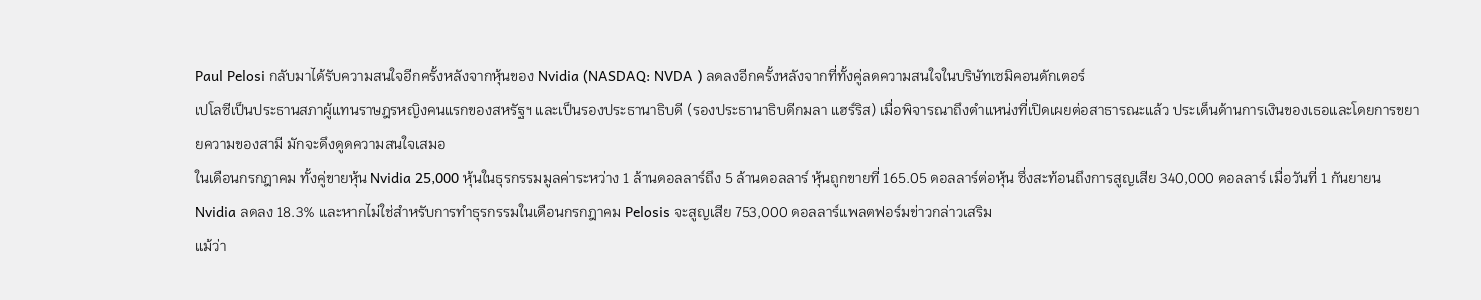Paul Pelosi กลับมาได้รับความสนใจอีกครั้งหลังจากหุ้นของ Nvidia (NASDAQ: NVDA ) ลดลงอีกครั้งหลังจากที่ทั้งคู่ลดความสนใจในบริษัทเซมิคอนดักเตอร์
เปโลซีเป็นประธานสภาผู้แทนราษฎรหญิงคนแรกของสหรัฐฯ และเป็นรองประธานาธิบดี (รองประธานาธิบดีกมลา แฮร์ริส) เมื่อพิจารณาถึงตำแหน่งที่เปิดเผยต่อสาธารณะแล้ว ประเด็นด้านการเงินของเธอและโดยการขยายความของสามี มักจะดึงดูดความสนใจเสมอ
ในเดือนกรกฎาคม ทั้งคู่ขายหุ้น Nvidia 25,000 หุ้นในธุรกรรมมูลค่าระหว่าง 1 ล้านดอลลาร์ถึง 5 ล้านดอลลาร์ หุ้นถูกขายที่ 165.05 ดอลลาร์ต่อหุ้น ซึ่งสะท้อนถึงการสูญเสีย 340,000 ดอลลาร์ เมื่อวันที่ 1 กันยายน Nvidia ลดลง 18.3% และหากไม่ใช่สำหรับการทำธุรกรรมในเดือนกรกฎาคม Pelosis จะสูญเสีย 753,000 ดอลลาร์แพลตฟอร์มข่าวกล่าวเสริม
แม้ว่า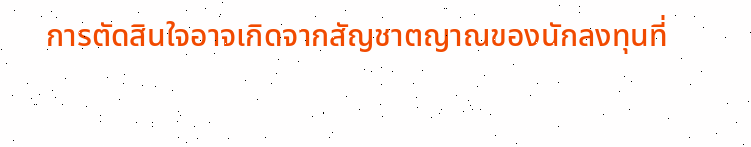การตัดสินใจอาจเกิดจากสัญชาตญาณของนักลงทุนที่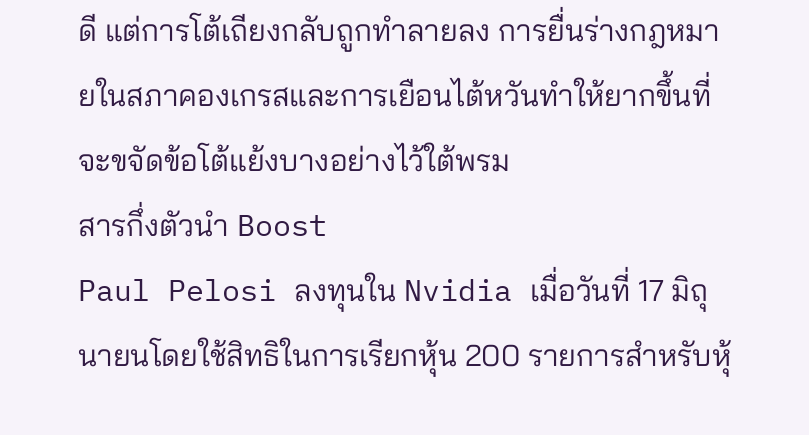ดี แต่การโต้เถียงกลับถูกทำลายลง การยื่นร่างกฎหมายในสภาคองเกรสและการเยือนไต้หวันทำให้ยากขึ้นที่จะขจัดข้อโต้แย้งบางอย่างไว้ใต้พรม
สารกึ่งตัวนำ Boost
Paul Pelosi ลงทุนใน Nvidia เมื่อวันที่ 17 มิถุนายนโดยใช้สิทธิในการเรียกหุ้น 200 รายการสำหรับหุ้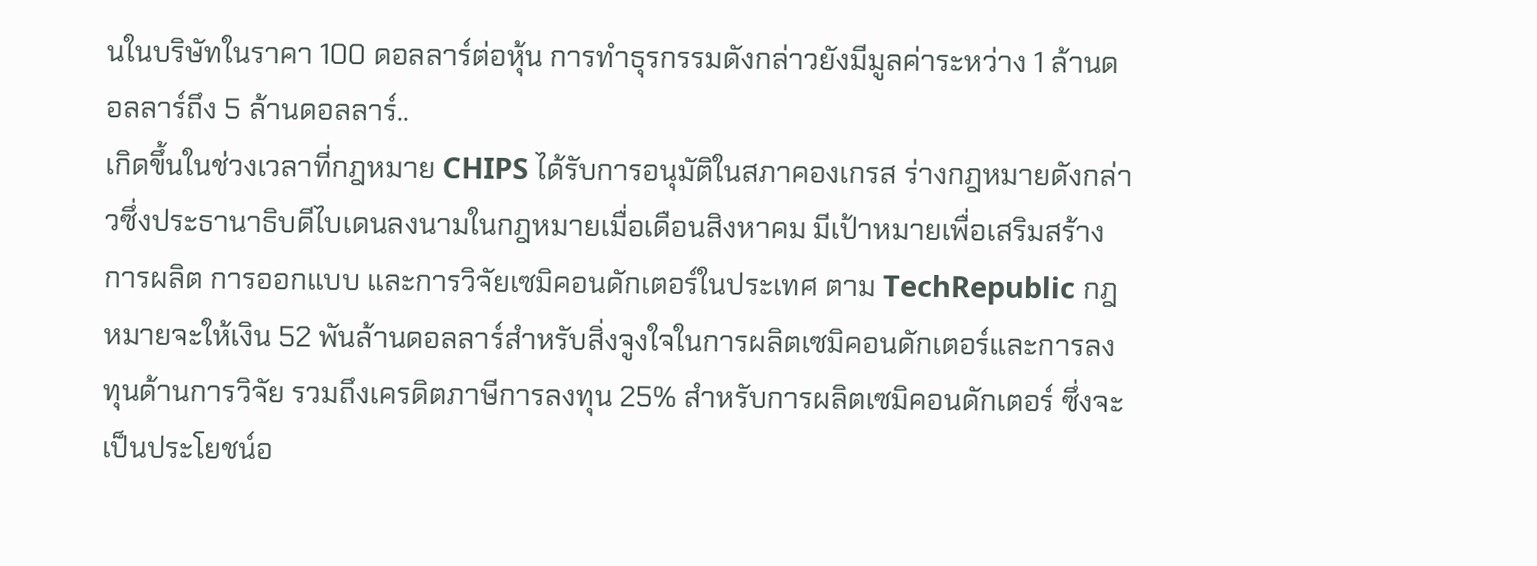นในบริษัทในราคา 100 ดอลลาร์ต่อหุ้น การทำธุรกรรมดังกล่าวยังมีมูลค่าระหว่าง 1 ล้านดอลลาร์ถึง 5 ล้านดอลลาร์..
เกิดขึ้นในช่วงเวลาที่กฎหมาย CHIPS ได้รับการอนุมัติในสภาคองเกรส ร่างกฎหมายดังกล่าวซึ่งประธานาธิบดีไบเดนลงนามในกฎหมายเมื่อเดือนสิงหาคม มีเป้าหมายเพื่อเสริมสร้างการผลิต การออกแบบ และการวิจัยเซมิคอนดักเตอร์ในประเทศ ตาม TechRepublic กฎหมายจะให้เงิน 52 พันล้านดอลลาร์สำหรับสิ่งจูงใจในการผลิตเซมิคอนดักเตอร์และการลงทุนด้านการวิจัย รวมถึงเครดิตภาษีการลงทุน 25% สำหรับการผลิตเซมิคอนดักเตอร์ ซึ่งจะเป็นประโยชน์อ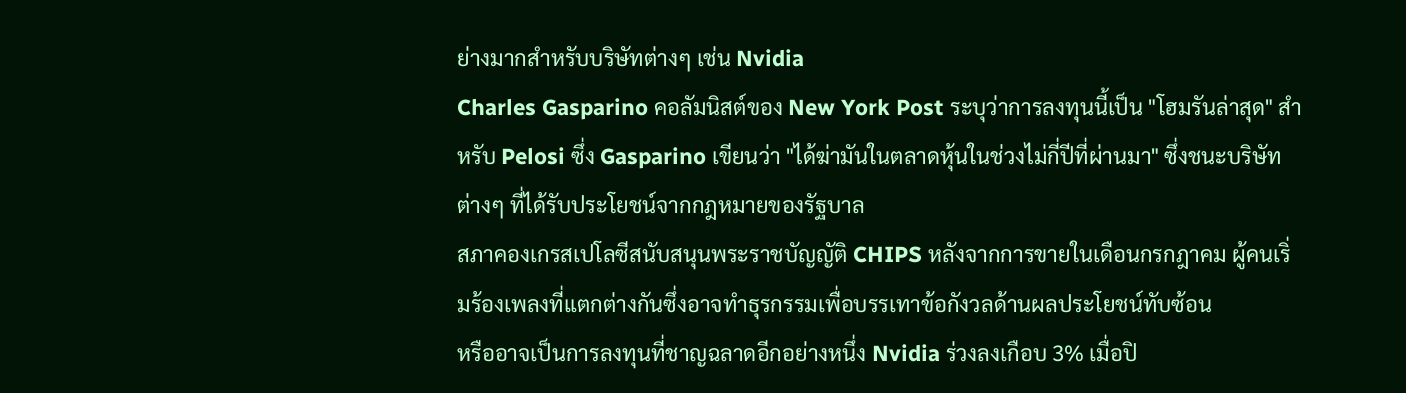ย่างมากสำหรับบริษัทต่างๆ เช่น Nvidia
Charles Gasparino คอลัมนิสต์ของ New York Post ระบุว่าการลงทุนนี้เป็น "โฮมรันล่าสุด" สำหรับ Pelosi ซึ่ง Gasparino เขียนว่า "ได้ฆ่ามันในตลาดหุ้นในช่วงไม่กี่ปีที่ผ่านมา" ซึ่งชนะบริษัทต่างๆ ที่ได้รับประโยชน์จากกฎหมายของรัฐบาล
สภาคองเกรสเปโลซีสนับสนุนพระราชบัญญัติ CHIPS หลังจากการขายในเดือนกรกฎาคม ผู้คนเริ่มร้องเพลงที่แตกต่างกันซึ่งอาจทำธุรกรรมเพื่อบรรเทาข้อกังวลด้านผลประโยชน์ทับซ้อน
หรืออาจเป็นการลงทุนที่ชาญฉลาดอีกอย่างหนึ่ง Nvidia ร่วงลงเกือบ 3% เมื่อปิ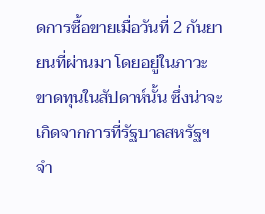ดการซื้อขายเมื่อวันที่ 2 กันยายนที่ผ่านมา โดยอยู่ในภาวะขาดทุนในสัปดาห์นั้น ซึ่งน่าจะเกิดจากการที่รัฐบาลสหรัฐฯ จำ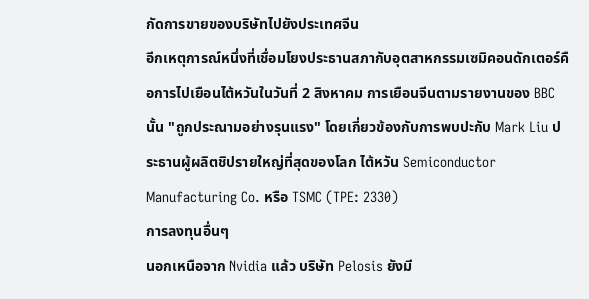กัดการขายของบริษัทไปยังประเทศจีน
อีกเหตุการณ์หนึ่งที่เชื่อมโยงประธานสภากับอุตสาหกรรมเซมิคอนดักเตอร์คือการไปเยือนไต้หวันในวันที่ 2 สิงหาคม การเยือนจีนตามรายงานของ BBC นั้น "ถูกประณามอย่างรุนแรง" โดยเกี่ยวข้องกับการพบปะกับ Mark Liu ประธานผู้ผลิตชิปรายใหญ่ที่สุดของโลก ไต้หวัน Semiconductor Manufacturing Co. หรือ TSMC (TPE: 2330)
การลงทุนอื่นๆ
นอกเหนือจาก Nvidia แล้ว บริษัท Pelosis ยังมี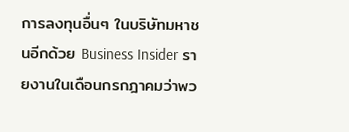การลงทุนอื่นๆ ในบริษัทมหาชนอีกด้วย Business Insider รายงานในเดือนกรกฎาคมว่าพว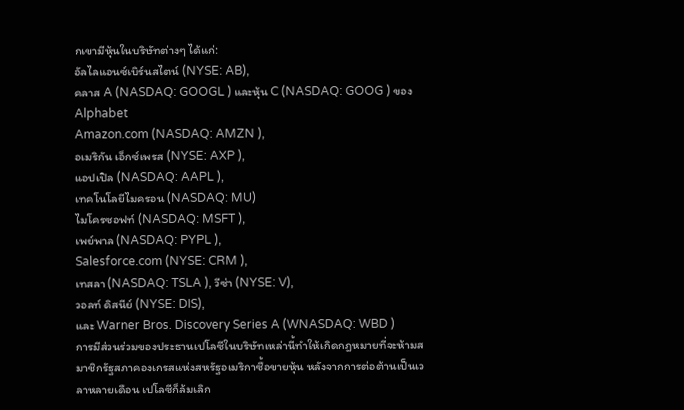กเขามีหุ้นในบริษัทต่างๆ ได้แก่:
อัลไลแอนซ์เบิร์นสไตน์ (NYSE: AB),
คลาส A (NASDAQ: GOOGL ) และหุ้น C (NASDAQ: GOOG ) ของ Alphabet
Amazon.com (NASDAQ: AMZN ),
อเมริกัน เอ็กซ์เพรส (NYSE: AXP ),
แอปเปิล (NASDAQ: AAPL ),
เทคโนโลยีไมครอน (NASDAQ: MU)
ไมโครซอฟท์ (NASDAQ: MSFT ),
เพย์พาล (NASDAQ: PYPL ),
Salesforce.com (NYSE: CRM ),
เทสลา (NASDAQ: TSLA ), วีซ่า (NYSE: V),
วอลท์ ดิสนีย์ (NYSE: DIS),
และ Warner Bros. Discovery Series A (WNASDAQ: WBD )
การมีส่วนร่วมของประธานเปโลซีในบริษัทเหล่านี้ทำให้เกิดกฎหมายที่จะห้ามสมาชิกรัฐสภาคองเกรสแห่งสหรัฐอเมริกาซื้อขายหุ้น หลังจากการต่อต้านเป็นเวลาหลายเดือน เปโลซีก็ล้มเลิก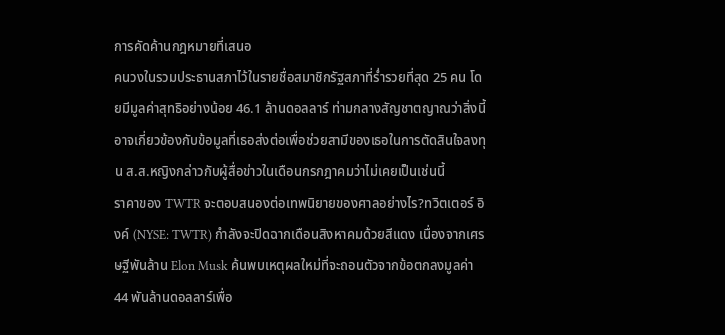การคัดค้านกฎหมายที่เสนอ
คนวงในรวมประธานสภาไว้ในรายชื่อสมาชิกรัฐสภาที่ร่ำรวยที่สุด 25 คน โดยมีมูลค่าสุทธิอย่างน้อย 46.1 ล้านดอลลาร์ ท่ามกลางสัญชาตญาณว่าสิ่งนี้อาจเกี่ยวข้องกับข้อมูลที่เธอส่งต่อเพื่อช่วยสามีของเธอในการตัดสินใจลงทุน ส.ส.หญิงกล่าวกับผู้สื่อข่าวในเดือนกรกฎาคมว่าไม่เคยเป็นเช่นนี้
ราคาของ TWTR จะตอบสนองต่อเทพนิยายของศาลอย่างไร?ทวิตเตอร์ อิงค์ (NYSE: TWTR) กำลังจะปิดฉากเดือนสิงหาคมด้วยสีแดง เนื่องจากเศรษฐีพันล้าน Elon Musk ค้นพบเหตุผลใหม่ที่จะถอนตัวจากข้อตกลงมูลค่า 44 พันล้านดอลลาร์เพื่อ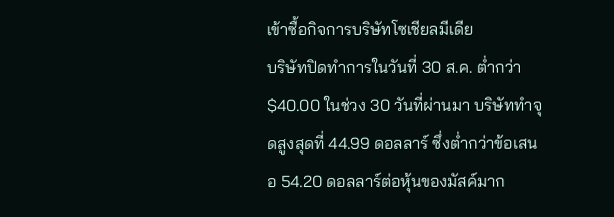เข้าซื้อกิจการบริษัทโซเชียลมีเดีย
บริษัทปิดทำการในวันที่ 30 ส.ค. ต่ำกว่า $40.00 ในช่วง 30 วันที่ผ่านมา บริษัททำจุดสูงสุดที่ 44.99 ดอลลาร์ ซึ่งต่ำกว่าข้อเสนอ 54.20 ดอลลาร์ต่อหุ้นของมัสค์มาก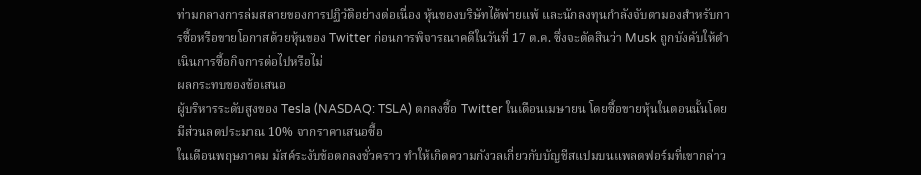ท่ามกลางการล่มสลายของการปฏิวัติอย่างต่อเนื่อง หุ้นของบริษัทได้พ่ายแพ้ และนักลงทุนกำลังจับตามองสำหรับการซื้อหรือขายโอกาสด้วยหุ้นของ Twitter ก่อนการพิจารณาคดีในวันที่ 17 ต.ค. ซึ่งจะตัดสินว่า Musk ถูกบังคับให้ดำเนินการซื้อกิจการต่อไปหรือไม่
ผลกระทบของข้อเสนอ
ผู้บริหารระดับสูงของ Tesla (NASDAQ: TSLA) ตกลงซื้อ Twitter ในเดือนเมษายน โดยซื้อขายหุ้นในตอนนั้นโดยมีส่วนลดประมาณ 10% จากราคาเสนอซื้อ
ในเดือนพฤษภาคม มัสค์ระงับข้อตกลงชั่วคราว ทำให้เกิดความกังวลเกี่ยวกับบัญชีสแปมบนแพลตฟอร์มที่เขากล่าว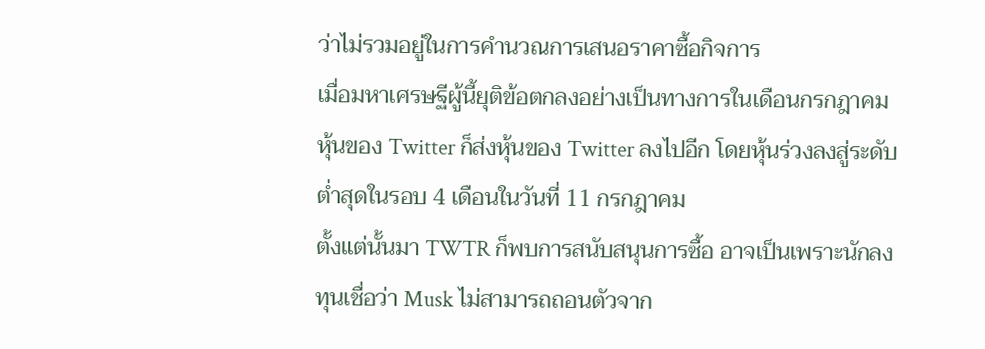ว่าไม่รวมอยู่ในการคำนวณการเสนอราคาซื้อกิจการ
เมื่อมหาเศรษฐีผู้นี้ยุติข้อตกลงอย่างเป็นทางการในเดือนกรกฎาคม หุ้นของ Twitter ก็ส่งหุ้นของ Twitter ลงไปอีก โดยหุ้นร่วงลงสู่ระดับต่ำสุดในรอบ 4 เดือนในวันที่ 11 กรกฎาคม
ตั้งแต่นั้นมา TWTR ก็พบการสนับสนุนการซื้อ อาจเป็นเพราะนักลงทุนเชื่อว่า Musk ไม่สามารถถอนตัวจาก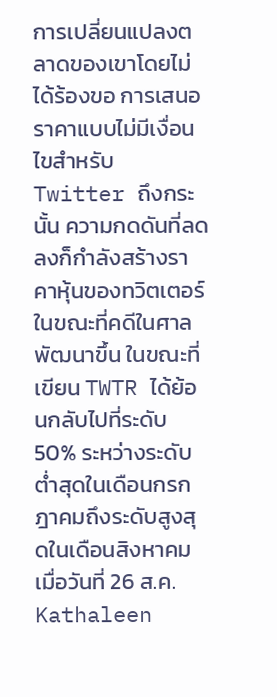การเปลี่ยนแปลงตลาดของเขาโดยไม่ได้ร้องขอ การเสนอราคาแบบไม่มีเงื่อนไขสำหรับ Twitter ถึงกระนั้น ความกดดันที่ลดลงก็กำลังสร้างราคาหุ้นของทวิตเตอร์ในขณะที่คดีในศาลพัฒนาขึ้น ในขณะที่เขียน TWTR ได้ย้อนกลับไปที่ระดับ 50% ระหว่างระดับต่ำสุดในเดือนกรกฎาคมถึงระดับสูงสุดในเดือนสิงหาคม
เมื่อวันที่ 26 ส.ค. Kathaleen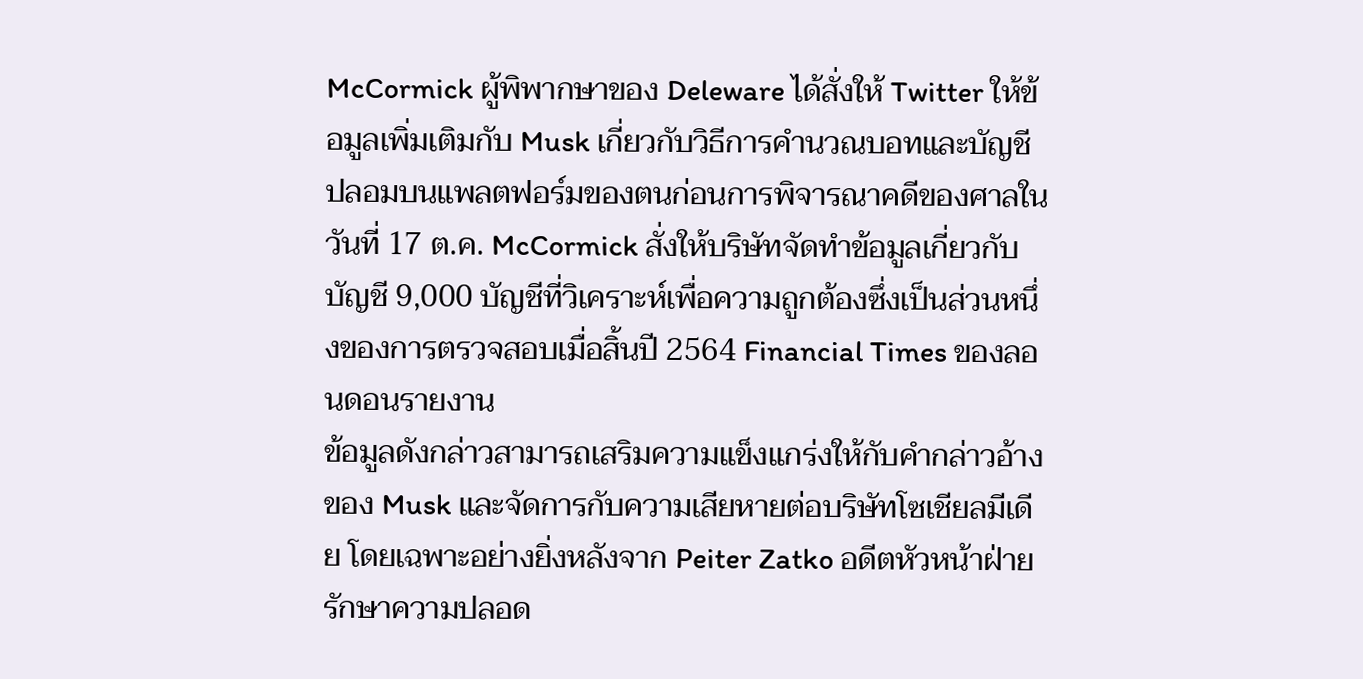McCormick ผู้พิพากษาของ Deleware ได้สั่งให้ Twitter ให้ข้อมูลเพิ่มเติมกับ Musk เกี่ยวกับวิธีการคำนวณบอทและบัญชีปลอมบนแพลตฟอร์มของตนก่อนการพิจารณาคดีของศาลในวันที่ 17 ต.ค. McCormick สั่งให้บริษัทจัดทำข้อมูลเกี่ยวกับบัญชี 9,000 บัญชีที่วิเคราะห์เพื่อความถูกต้องซึ่งเป็นส่วนหนึ่งของการตรวจสอบเมื่อสิ้นปี 2564 Financial Times ของลอนดอนรายงาน
ข้อมูลดังกล่าวสามารถเสริมความแข็งแกร่งให้กับคำกล่าวอ้างของ Musk และจัดการกับความเสียหายต่อบริษัทโซเชียลมีเดีย โดยเฉพาะอย่างยิ่งหลังจาก Peiter Zatko อดีตหัวหน้าฝ่ายรักษาความปลอด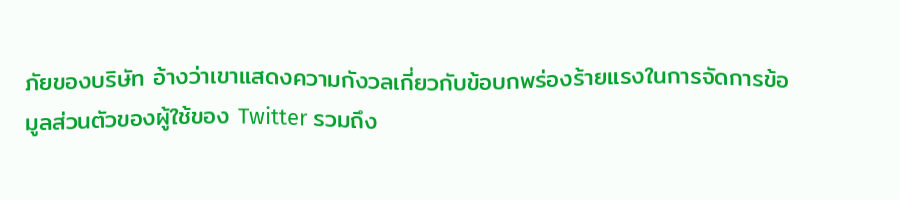ภัยของบริษัท อ้างว่าเขาแสดงความกังวลเกี่ยวกับข้อบกพร่องร้ายแรงในการจัดการข้อมูลส่วนตัวของผู้ใช้ของ Twitter รวมถึง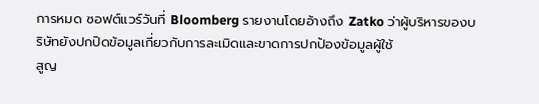การหมด ซอฟต์แวร์วันที่ Bloomberg รายงานโดยอ้างถึง Zatko ว่าผู้บริหารของบริษัทยังปกปิดข้อมูลเกี่ยวกับการละเมิดและขาดการปกป้องข้อมูลผู้ใช้
สูญ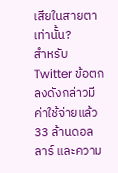เสียในสายตาเท่านั้น?
สำหรับ Twitter ข้อตกลงดังกล่าวมีค่าใช้จ่ายแล้ว 33 ล้านดอลลาร์ และความ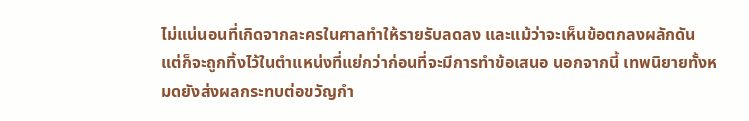ไม่แน่นอนที่เกิดจากละครในศาลทำให้รายรับลดลง และแม้ว่าจะเห็นข้อตกลงผลักดัน แต่ก็จะถูกทิ้งไว้ในตำแหน่งที่แย่กว่าก่อนที่จะมีการทำข้อเสนอ นอกจากนี้ เทพนิยายทั้งหมดยังส่งผลกระทบต่อขวัญกำ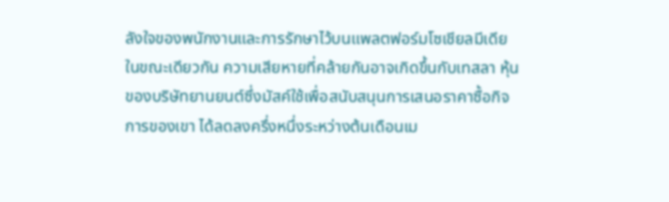ลังใจของพนักงานและการรักษาไว้บนแพลตฟอร์มโซเชียลมีเดีย
ในขณะเดียวกัน ความเสียหายที่คล้ายกันอาจเกิดขึ้นกับเทสลา หุ้นของบริษัทยานยนต์ซึ่งมัสค์ใช้เพื่อสนับสนุนการเสนอราคาซื้อกิจการของเขา ได้ลดลงครึ่งหนึ่งระหว่างต้นเดือนเม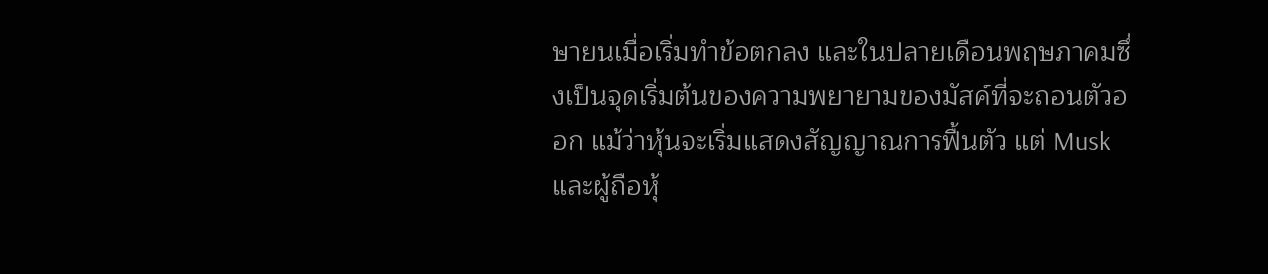ษายนเมื่อเริ่มทำข้อตกลง และในปลายเดือนพฤษภาคมซึ่งเป็นจุดเริ่มต้นของความพยายามของมัสค์ที่จะถอนตัวออก แม้ว่าหุ้นจะเริ่มแสดงสัญญาณการฟื้นตัว แต่ Musk และผู้ถือหุ้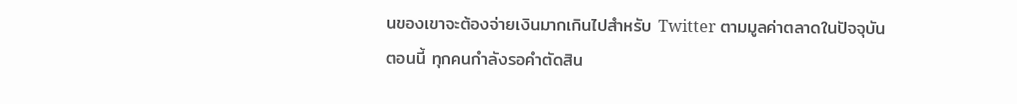นของเขาจะต้องจ่ายเงินมากเกินไปสำหรับ Twitter ตามมูลค่าตลาดในปัจจุบัน
ตอนนี้ ทุกคนกำลังรอคำตัดสิน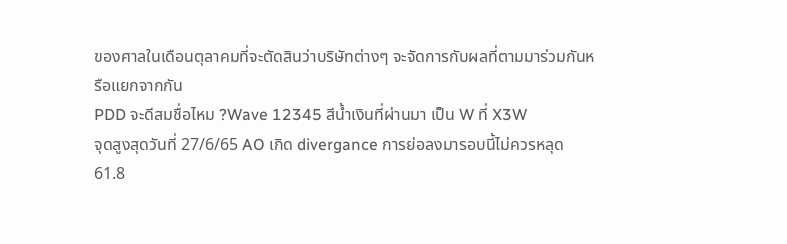ของศาลในเดือนตุลาคมที่จะตัดสินว่าบริษัทต่างๆ จะจัดการกับผลที่ตามมาร่วมกันหรือแยกจากกัน
PDD จะดีสมชื่อไหม ?Wave 12345 สีน้ำเงินที่ผ่านมา เป็น W ที่ X3W
จุดสูงสุดวันที่ 27/6/65 AO เกิด divergance การย่อลงมารอบนี้ไม่ควรหลุด 61.8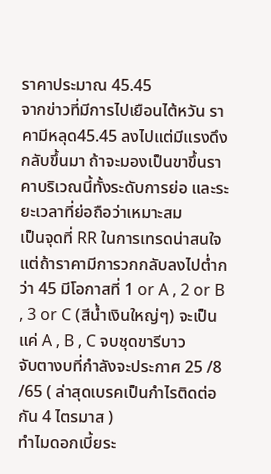ราคาประมาณ 45.45
จากข่าวที่มีการไปเยือนไต้หวัน ราคามีหลุด45.45 ลงไปแต่มีแรงดึงกลับขึ้นมา ถ้าจะมองเป็นขาขึ้นราคาบริเวณนี้ทั้งระดับการย่อ และระยะเวลาที่ย่อถือว่าเหมาะสม
เป็นจุดที่ RR ในการเทรดน่าสนใจ แต่ถ้าราคามีการวกกลับลงไปต่ำกว่า 45 มีโอกาสที่ 1 or A , 2 or B , 3 or C (สีน้ำเงินใหญ่ๆ) จะเป็นแค่ A , B , C จบชุดขารีบาว
จับตางบที่กำลังจะประกาศ 25 /8 /65 ( ล่าสุดเบรคเป็นกำไรติดต่อกัน 4 ไตรมาส )
ทำไมดอกเบี้ยระ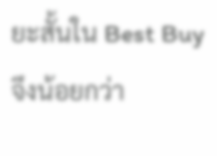ยะสั้นใน Best Buy จึงน้อยกว่า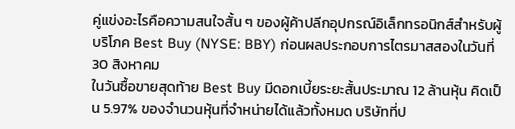คู่แข่งอะไรคือความสนใจสั้น ๆ ของผู้ค้าปลีกอุปกรณ์อิเล็กทรอนิกส์สำหรับผู้บริโภค Best Buy (NYSE: BBY) ก่อนผลประกอบการไตรมาสสองในวันที่ 30 สิงหาคม
ในวันซื้อขายสุดท้าย Best Buy มีดอกเบี้ยระยะสั้นประมาณ 12 ล้านหุ้น คิดเป็น 5.97% ของจำนวนหุ้นที่จำหน่ายได้แล้วทั้งหมด บริษัทที่ป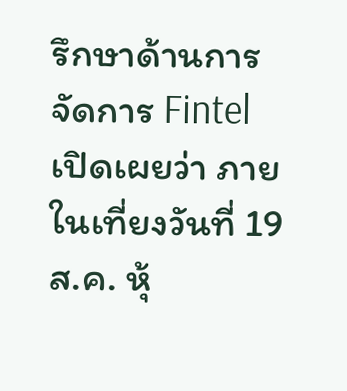รึกษาด้านการจัดการ Fintel เปิดเผยว่า ภายในเที่ยงวันที่ 19 ส.ค. หุ้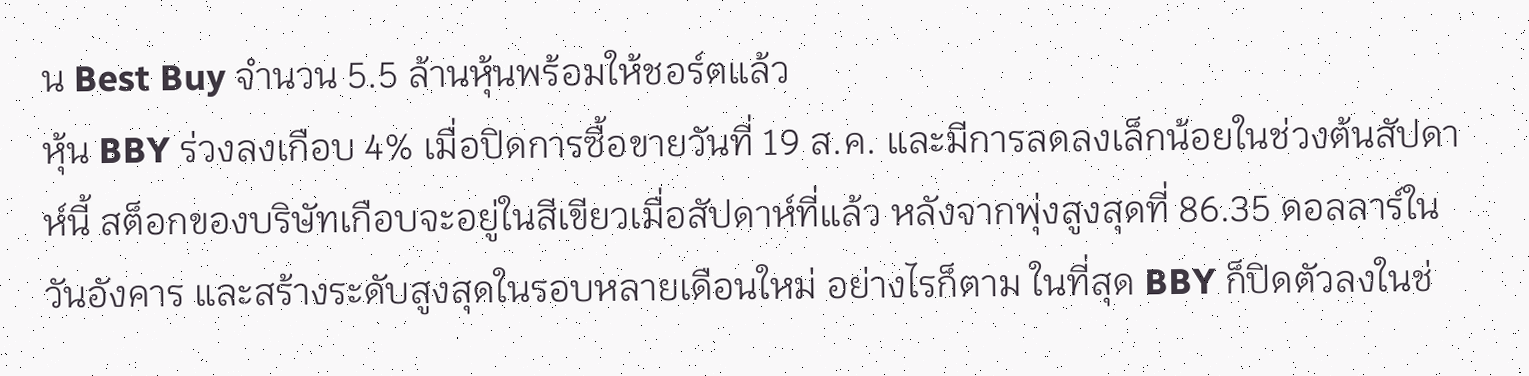น Best Buy จำนวน 5.5 ล้านหุ้นพร้อมให้ชอร์ตแล้ว
หุ้น BBY ร่วงลงเกือบ 4% เมื่อปิดการซื้อขายวันที่ 19 ส.ค. และมีการลดลงเล็กน้อยในช่วงต้นสัปดาห์นี้ สต็อกของบริษัทเกือบจะอยู่ในสีเขียวเมื่อสัปดาห์ที่แล้ว หลังจากพุ่งสูงสุดที่ 86.35 ดอลลาร์ในวันอังคาร และสร้างระดับสูงสุดในรอบหลายเดือนใหม่ อย่างไรก็ตาม ในที่สุด BBY ก็ปิดตัวลงในช่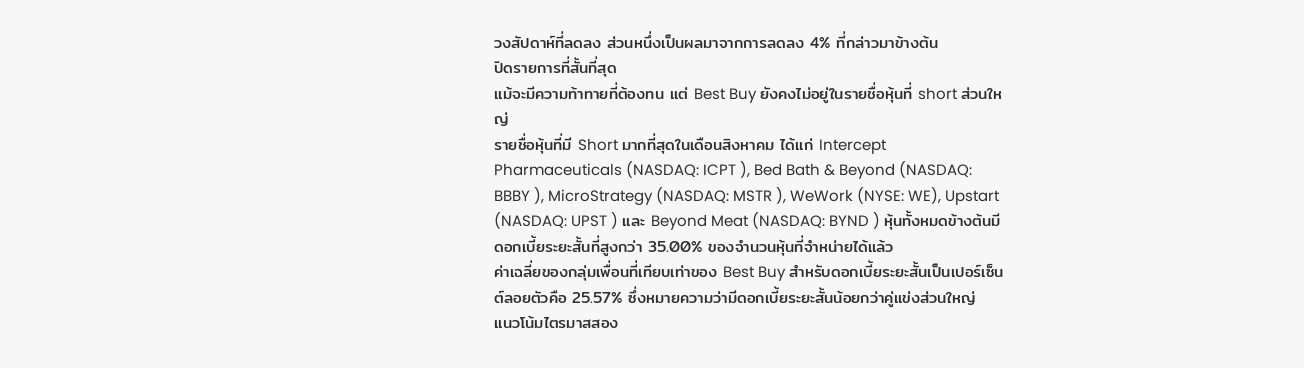วงสัปดาห์ที่ลดลง ส่วนหนึ่งเป็นผลมาจากการลดลง 4% ที่กล่าวมาข้างต้น
ปิดรายการที่สั้นที่สุด
แม้จะมีความท้าทายที่ต้องทน แต่ Best Buy ยังคงไม่อยู่ในรายชื่อหุ้นที่ short ส่วนใหญ่
รายชื่อหุ้นที่มี Short มากที่สุดในเดือนสิงหาคม ได้แก่ Intercept Pharmaceuticals (NASDAQ: ICPT ), Bed Bath & Beyond (NASDAQ: BBBY ), MicroStrategy (NASDAQ: MSTR ), WeWork (NYSE: WE), Upstart (NASDAQ: UPST ) และ Beyond Meat (NASDAQ: BYND ) หุ้นทั้งหมดข้างต้นมีดอกเบี้ยระยะสั้นที่สูงกว่า 35.00% ของจำนวนหุ้นที่จำหน่ายได้แล้ว
ค่าเฉลี่ยของกลุ่มเพื่อนที่เทียบเท่าของ Best Buy สำหรับดอกเบี้ยระยะสั้นเป็นเปอร์เซ็นต์ลอยตัวคือ 25.57% ซึ่งหมายความว่ามีดอกเบี้ยระยะสั้นน้อยกว่าคู่แข่งส่วนใหญ่
แนวโน้มไตรมาสสอง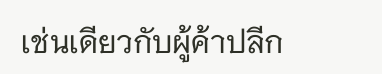เช่นเดียวกับผู้ค้าปลีก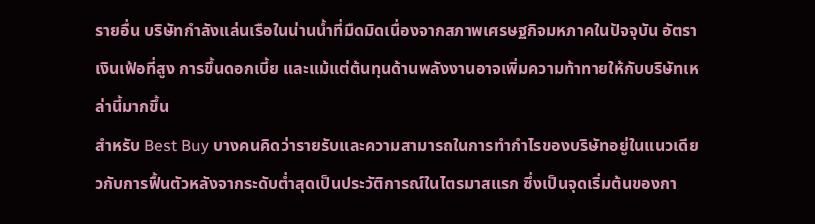รายอื่น บริษัทกำลังแล่นเรือในน่านน้ำที่มืดมิดเนื่องจากสภาพเศรษฐกิจมหภาคในปัจจุบัน อัตราเงินเฟ้อที่สูง การขึ้นดอกเบี้ย และแม้แต่ต้นทุนด้านพลังงานอาจเพิ่มความท้าทายให้กับบริษัทเหล่านี้มากขึ้น
สำหรับ Best Buy บางคนคิดว่ารายรับและความสามารถในการทำกำไรของบริษัทอยู่ในแนวเดียวกับการฟื้นตัวหลังจากระดับต่ำสุดเป็นประวัติการณ์ในไตรมาสแรก ซึ่งเป็นจุดเริ่มต้นของกา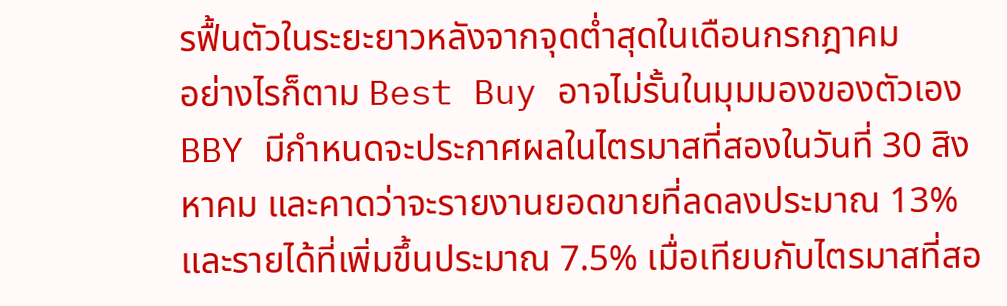รฟื้นตัวในระยะยาวหลังจากจุดต่ำสุดในเดือนกรกฎาคม
อย่างไรก็ตาม Best Buy อาจไม่รั้นในมุมมองของตัวเอง BBY มีกำหนดจะประกาศผลในไตรมาสที่สองในวันที่ 30 สิงหาคม และคาดว่าจะรายงานยอดขายที่ลดลงประมาณ 13% และรายได้ที่เพิ่มขึ้นประมาณ 7.5% เมื่อเทียบกับไตรมาสที่สอ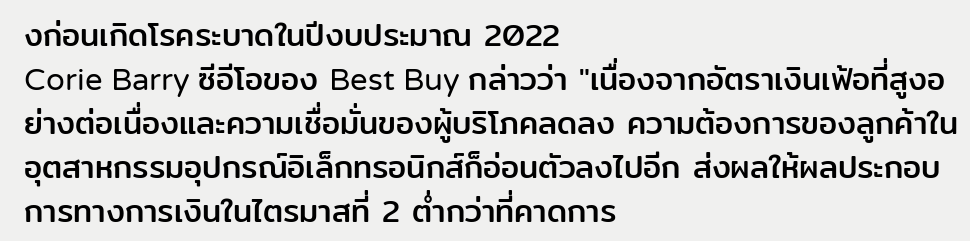งก่อนเกิดโรคระบาดในปีงบประมาณ 2022
Corie Barry ซีอีโอของ Best Buy กล่าวว่า "เนื่องจากอัตราเงินเฟ้อที่สูงอย่างต่อเนื่องและความเชื่อมั่นของผู้บริโภคลดลง ความต้องการของลูกค้าในอุตสาหกรรมอุปกรณ์อิเล็กทรอนิกส์ก็อ่อนตัวลงไปอีก ส่งผลให้ผลประกอบการทางการเงินในไตรมาสที่ 2 ต่ำกว่าที่คาดการ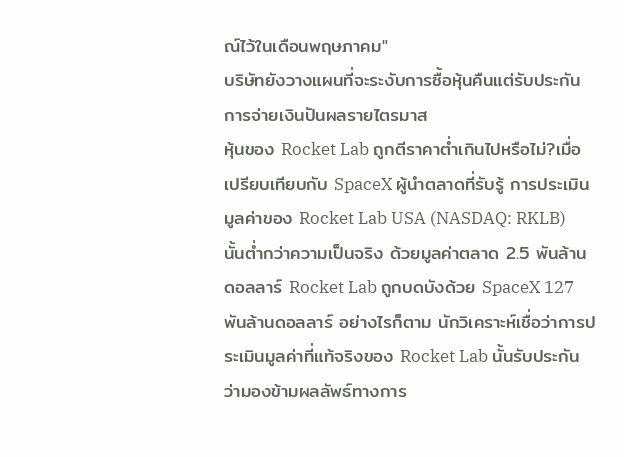ณ์ไว้ในเดือนพฤษภาคม"
บริษัทยังวางแผนที่จะระงับการซื้อหุ้นคืนแต่รับประกันการจ่ายเงินปันผลรายไตรมาส
หุ้นของ Rocket Lab ถูกตีราคาต่ำเกินไปหรือไม่?เมื่อเปรียบเทียบกับ SpaceX ผู้นำตลาดที่รับรู้ การประเมินมูลค่าของ Rocket Lab USA (NASDAQ: RKLB) นั้นต่ำกว่าความเป็นจริง ด้วยมูลค่าตลาด 2.5 พันล้านดอลลาร์ Rocket Lab ถูกบดบังด้วย SpaceX 127 พันล้านดอลลาร์ อย่างไรก็ตาม นักวิเคราะห์เชื่อว่าการประเมินมูลค่าที่แท้จริงของ Rocket Lab นั้นรับประกันว่ามองข้ามผลลัพธ์ทางการ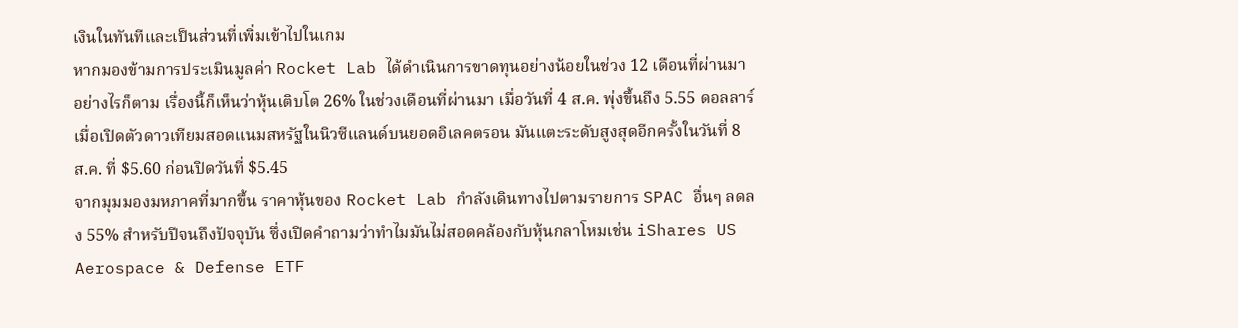เงินในทันทีและเป็นส่วนที่เพิ่มเข้าไปในเกม
หากมองข้ามการประเมินมูลค่า Rocket Lab ได้ดำเนินการขาดทุนอย่างน้อยในช่วง 12 เดือนที่ผ่านมา อย่างไรก็ตาม เรื่องนี้ก็เห็นว่าหุ้นเติบโต 26% ในช่วงเดือนที่ผ่านมา เมื่อวันที่ 4 ส.ค. พุ่งขึ้นถึง 5.55 ดอลลาร์เมื่อเปิดตัวดาวเทียมสอดแนมสหรัฐในนิวซีแลนด์บนยอดอิเลคตรอน มันแตะระดับสูงสุดอีกครั้งในวันที่ 8 ส.ค. ที่ $5.60 ก่อนปิดวันที่ $5.45
จากมุมมองมหภาคที่มากขึ้น ราคาหุ้นของ Rocket Lab กำลังเดินทางไปตามรายการ SPAC อื่นๆ ลดลง 55% สำหรับปีจนถึงปัจจุบัน ซึ่งเปิดคำถามว่าทำไมมันไม่สอดคล้องกับหุ้นกลาโหมเช่น iShares US Aerospace & Defense ETF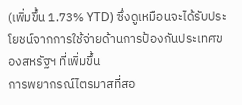(เพิ่มขึ้น 1.73% YTD) ซึ่งดูเหมือนจะได้รับประโยชน์จากการใช้จ่ายด้านการป้องกันประเทศของสหรัฐฯ ที่เพิ่มขึ้น
การพยากรณ์ไตรมาสที่สอ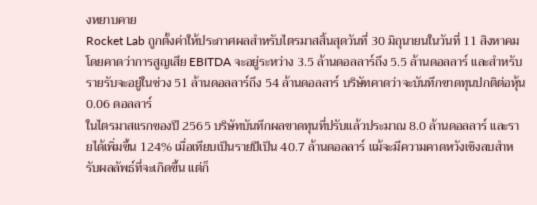งหยาบคาย
Rocket Lab ถูกตั้งค่าให้ประกาศผลสำหรับไตรมาสสิ้นสุดวันที่ 30 มิถุนายนในวันที่ 11 สิงหาคม โดยคาดว่าการสูญเสีย EBITDA จะอยู่ระหว่าง 3.5 ล้านดอลลาร์ถึง 5.5 ล้านดอลลาร์ และสำหรับรายรับจะอยู่ในช่วง 51 ล้านดอลลาร์ถึง 54 ล้านดอลลาร์ บริษัทคาดว่าจะบันทึกขาดทุนปกติต่อหุ้น 0.06 ดอลลาร์
ในไตรมาสแรกของปี 2565 บริษัทบันทึกผลขาดทุนที่ปรับแล้วประมาณ 8.0 ล้านดอลลาร์ และรายได้เพิ่มขึ้น 124% เมื่อเทียบเป็นรายปีเป็น 40.7 ล้านดอลลาร์ แม้จะมีความคาดหวังเชิงลบสำหรับผลลัพธ์ที่จะเกิดขึ้น แต่ก็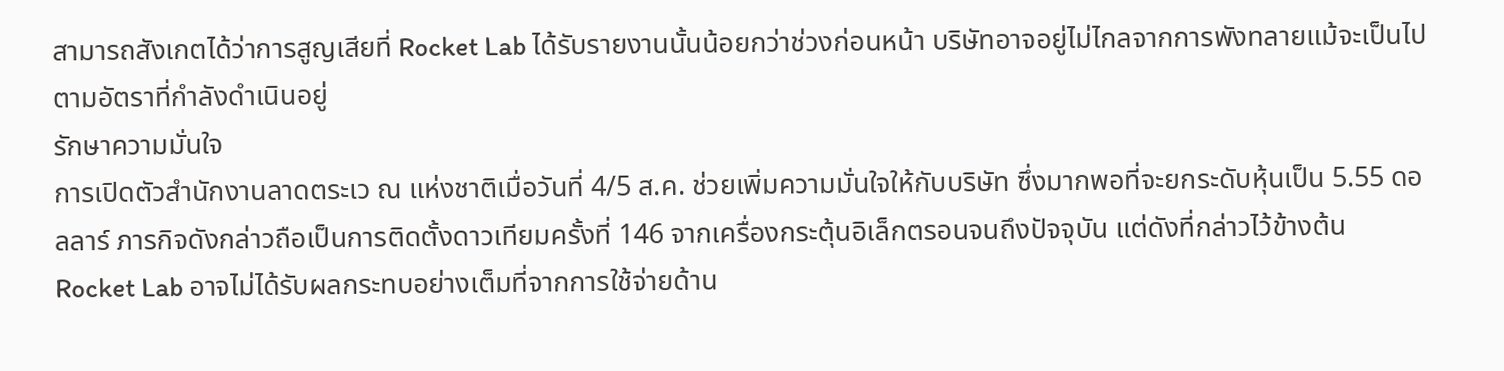สามารถสังเกตได้ว่าการสูญเสียที่ Rocket Lab ได้รับรายงานนั้นน้อยกว่าช่วงก่อนหน้า บริษัทอาจอยู่ไม่ไกลจากการพังทลายแม้จะเป็นไปตามอัตราที่กำลังดำเนินอยู่
รักษาความมั่นใจ
การเปิดตัวสำนักงานลาดตระเว ณ แห่งชาติเมื่อวันที่ 4/5 ส.ค. ช่วยเพิ่มความมั่นใจให้กับบริษัท ซึ่งมากพอที่จะยกระดับหุ้นเป็น 5.55 ดอลลาร์ ภารกิจดังกล่าวถือเป็นการติดตั้งดาวเทียมครั้งที่ 146 จากเครื่องกระตุ้นอิเล็กตรอนจนถึงปัจจุบัน แต่ดังที่กล่าวไว้ข้างต้น Rocket Lab อาจไม่ได้รับผลกระทบอย่างเต็มที่จากการใช้จ่ายด้าน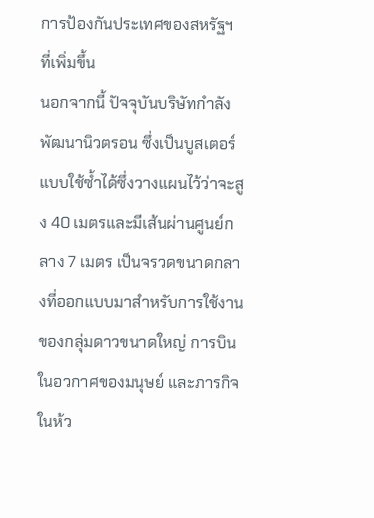การป้องกันประเทศของสหรัฐฯ ที่เพิ่มขึ้น
นอกจากนี้ ปัจจุบันบริษัทกำลังพัฒนานิวตรอน ซึ่งเป็นบูสเตอร์แบบใช้ซ้ำได้ซึ่งวางแผนไว้ว่าจะสูง 40 เมตรและมีเส้นผ่านศูนย์กลาง 7 เมตร เป็นจรวดขนาดกลางที่ออกแบบมาสำหรับการใช้งานของกลุ่มดาวขนาดใหญ่ การบินในอวกาศของมนุษย์ และภารกิจในห้ว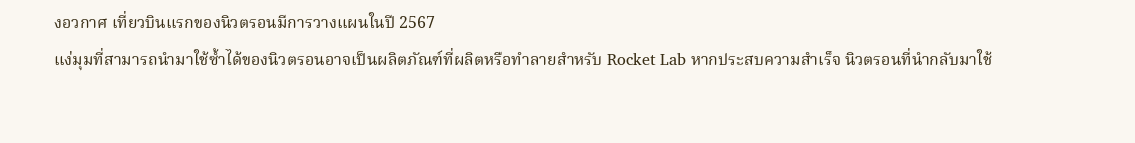งอวกาศ เที่ยวบินแรกของนิวตรอนมีการวางแผนในปี 2567
แง่มุมที่สามารถนำมาใช้ซ้ำได้ของนิวตรอนอาจเป็นผลิตภัณฑ์ที่ผลิตหรือทำลายสำหรับ Rocket Lab หากประสบความสำเร็จ นิวตรอนที่นำกลับมาใช้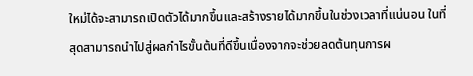ใหม่ได้จะสามารถเปิดตัวได้มากขึ้นและสร้างรายได้มากขึ้นในช่วงเวลาที่แน่นอน ในที่สุดสามารถนำไปสู่ผลกำไรขั้นต้นที่ดีขึ้นเนื่องจากจะช่วยลดต้นทุนการผ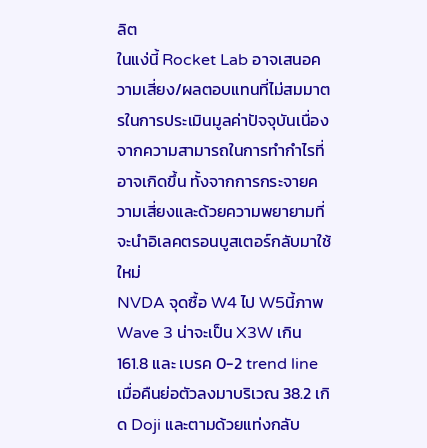ลิต
ในแง่นี้ Rocket Lab อาจเสนอความเสี่ยง/ผลตอบแทนที่ไม่สมมาตรในการประเมินมูลค่าปัจจุบันเนื่องจากความสามารถในการทำกำไรที่อาจเกิดขึ้น ทั้งจากการกระจายความเสี่ยงและด้วยความพยายามที่จะนำอิเลคตรอนบูสเตอร์กลับมาใช้ใหม่
NVDA จุดซื้อ W4 ไป W5นี้ภาพ Wave 3 น่าจะเป็น X3W เกิน 161.8 และ เบรค 0-2 trend line
เมื่อคืนย่อตัวลงมาบริเวณ 38.2 เกิด Doji และตามด้วยแท่งกลับ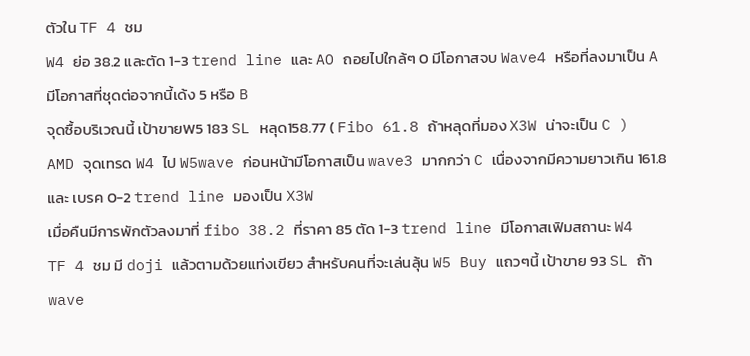ตัวใน TF 4 ชม
W4 ย่อ 38.2 และตัด 1-3 trend line และ AO ถอยไปใกล้ๆ 0 มีโอกาสจบ Wave4 หรือที่ลงมาเป็น A มีโอกาสที่ชุดต่อจากนี้เด้ง 5 หรือ B
จุดซื้อบริเวณนี้ เป้าขายW5 183 SL หลุด158.77 ( Fibo 61.8 ถ้าหลุดที่มอง X3W น่าจะเป็น C )
AMD จุดเทรด W4 ไป W5wave ก่อนหน้ามีโอกาสเป็น wave3 มากกว่า C เนื่องจากมีความยาวเกิน 161.8 และ เบรค 0-2 trend line มองเป็น X3W
เมื่อคืนมีการพักตัวลงมาที่ fibo 38.2 ที่ราคา 85 ตัด 1-3 trend line มีโอกาสเฟิมสถานะ W4
TF 4 ชม มี doji แล้วตามด้วยแท่งเขียว สำหรับคนที่จะเล่นลุ้น W5 Buy แถวๆนี้ เป้าขาย 93 SL ถ้า wave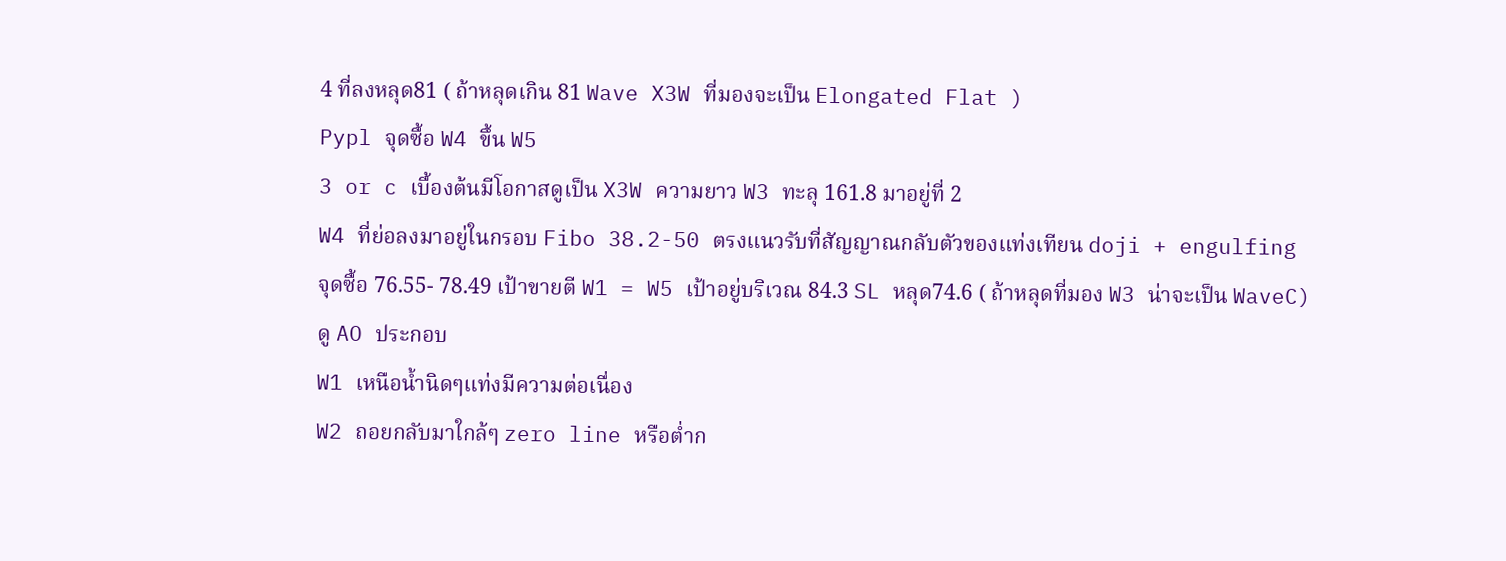4 ที่ลงหลุด81 ( ถ้าหลุดเกิน 81 Wave X3W ที่มองจะเป็น Elongated Flat )
Pypl จุดซื้อ W4 ขึ้น W5
3 or c เบื้องต้นมีโอกาสดูเป็น X3W ความยาว W3 ทะลุ 161.8 มาอยู่ที่ 2
W4 ที่ย่อลงมาอยู่ในกรอบ Fibo 38.2-50 ตรงแนวรับที่สัญญาณกลับตัวของแท่งเทียน doji + engulfing
จุดซื้อ 76.55- 78.49 เป้าขายตี W1 = W5 เป้าอยู่บริเวณ 84.3 SL หลุด74.6 ( ถ้าหลุดที่มอง W3 น่าจะเป็น WaveC)
ดู AO ประกอบ
W1 เหนือน้ำนิดๆแท่งมีความต่อเนื่อง
W2 ถอยกลับมาใกล้ๆ zero line หรือต่ำก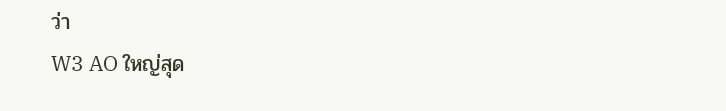ว่า
W3 AO ใหญ่สุด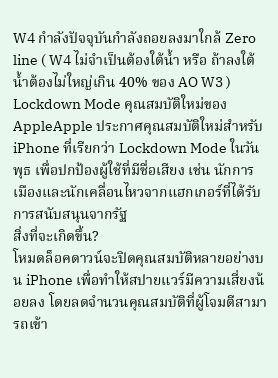W4 กำลังปัจจุบันกำลังถอยลงมาใกล้ Zero line ( W4 ไม่จำเป็นต้องใต้น้ำ หรือ ถ้าลงใต้น้ำต้องไม่ใหญ่เกิน 40% ของ AO W3 )
Lockdown Mode คุณสมบัติใหม่ของ AppleApple ประกาศคุณสมบัติใหม่สำหรับ iPhone ที่เรียกว่า Lockdown Mode ในวันพุธ เพื่อปกป้องผู้ใช้ที่มีชื่อเสียง เช่น นักการเมืองและนักเคลื่อนไหวจากแฮกเกอร์ที่ได้รับการสนับสนุนจากรัฐ
สิ่งที่จะเกิดขึ้น?
โหมดล็อคดาวน์จะปิดคุณสมบัติหลายอย่างบน iPhone เพื่อทำให้สปายแวร์มีความเสี่ยงน้อยลง โดยลดจำนวนคุณสมบัติที่ผู้โจมตีสามารถเข้า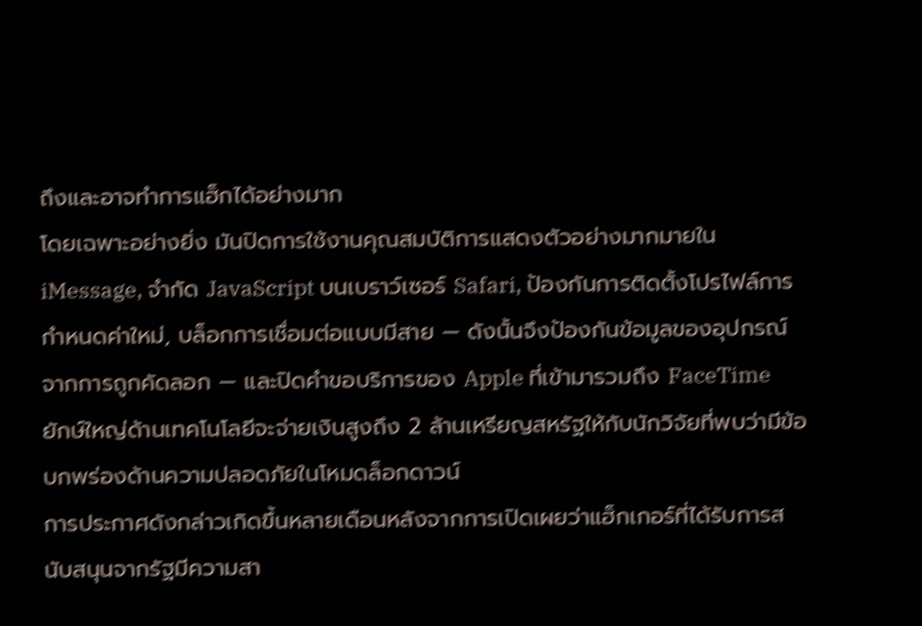ถึงและอาจทำการแฮ็กได้อย่างมาก
โดยเฉพาะอย่างยิ่ง มันปิดการใช้งานคุณสมบัติการแสดงตัวอย่างมากมายใน iMessage, จำกัด JavaScript บนเบราว์เซอร์ Safari, ป้องกันการติดตั้งโปรไฟล์การกำหนดค่าใหม่, บล็อกการเชื่อมต่อแบบมีสาย — ดังนั้นจึงป้องกันข้อมูลของอุปกรณ์จากการถูกคัดลอก — และปิดคำขอบริการของ Apple ที่เข้ามารวมถึง FaceTime
ยักษ์ใหญ่ด้านเทคโนโลยีจะจ่ายเงินสูงถึง 2 ล้านเหรียญสหรัฐให้กับนักวิจัยที่พบว่ามีข้อบกพร่องด้านความปลอดภัยในโหมดล็อกดาวน์
การประกาศดังกล่าวเกิดขึ้นหลายเดือนหลังจากการเปิดเผยว่าแฮ็กเกอร์ที่ได้รับการสนับสนุนจากรัฐมีความสา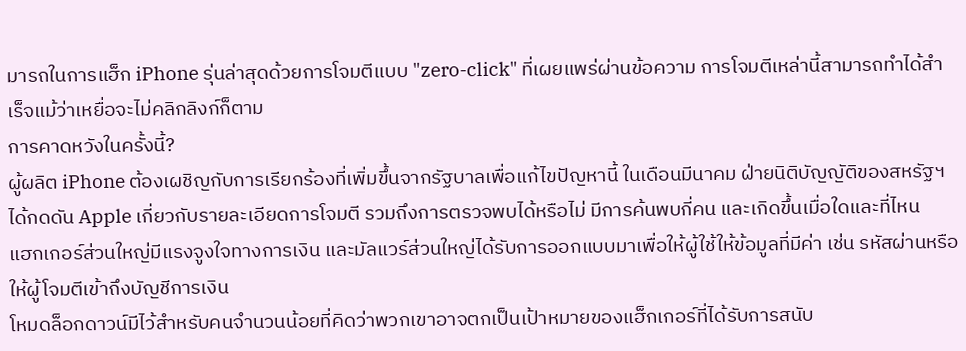มารถในการแฮ็ก iPhone รุ่นล่าสุดด้วยการโจมตีแบบ "zero-click" ที่เผยแพร่ผ่านข้อความ การโจมตีเหล่านี้สามารถทำได้สำเร็จแม้ว่าเหยื่อจะไม่คลิกลิงก์ก็ตาม
การคาดหวังในครั้งนี้?
ผู้ผลิต iPhone ต้องเผชิญกับการเรียกร้องที่เพิ่มขึ้นจากรัฐบาลเพื่อแก้ไขปัญหานี้ ในเดือนมีนาคม ฝ่ายนิติบัญญัติของสหรัฐฯ ได้กดดัน Apple เกี่ยวกับรายละเอียดการโจมตี รวมถึงการตรวจพบได้หรือไม่ มีการค้นพบกี่คน และเกิดขึ้นเมื่อใดและที่ไหน
แฮกเกอร์ส่วนใหญ่มีแรงจูงใจทางการเงิน และมัลแวร์ส่วนใหญ่ได้รับการออกแบบมาเพื่อให้ผู้ใช้ให้ข้อมูลที่มีค่า เช่น รหัสผ่านหรือให้ผู้โจมตีเข้าถึงบัญชีการเงิน
โหมดล็อกดาวน์มีไว้สำหรับคนจำนวนน้อยที่คิดว่าพวกเขาอาจตกเป็นเป้าหมายของแฮ็กเกอร์ที่ได้รับการสนับ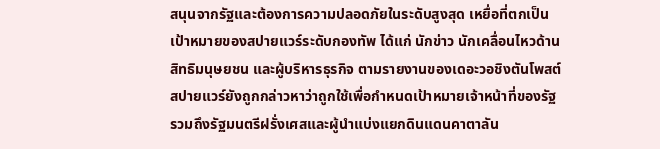สนุนจากรัฐและต้องการความปลอดภัยในระดับสูงสุด เหยื่อที่ตกเป็นเป้าหมายของสปายแวร์ระดับกองทัพ ได้แก่ นักข่าว นักเคลื่อนไหวด้านสิทธิมนุษยชน และผู้บริหารธุรกิจ ตามรายงานของเดอะวอชิงตันโพสต์ สปายแวร์ยังถูกกล่าวหาว่าถูกใช้เพื่อกำหนดเป้าหมายเจ้าหน้าที่ของรัฐ รวมถึงรัฐมนตรีฝรั่งเศสและผู้นำแบ่งแยกดินแดนคาตาลัน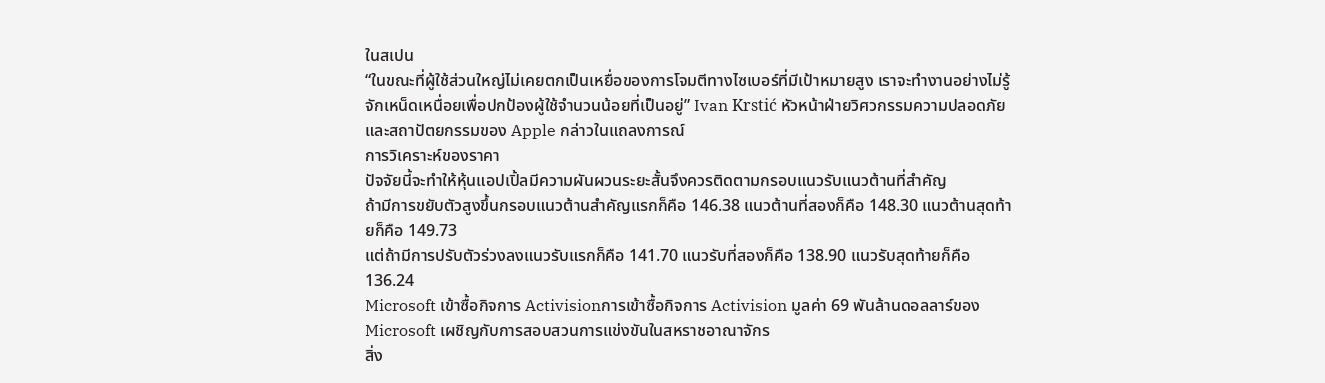ในสเปน
“ในขณะที่ผู้ใช้ส่วนใหญ่ไม่เคยตกเป็นเหยื่อของการโจมตีทางไซเบอร์ที่มีเป้าหมายสูง เราจะทำงานอย่างไม่รู้จักเหน็ดเหนื่อยเพื่อปกป้องผู้ใช้จำนวนน้อยที่เป็นอยู่” Ivan Krstić หัวหน้าฝ่ายวิศวกรรมความปลอดภัยและสถาปัตยกรรมของ Apple กล่าวในแถลงการณ์
การวิเคราะห์ของราคา
ปัจจัยนี้จะทำให้หุ้นแอปเปิ้ลมีความผันผวนระยะสั้นจึงควรติดตามกรอบแนวรับแนวต้านที่สำคัญ
ถ้ามีการขยับตัวสูงขึ้นกรอบแนวต้านสำคัญแรกก็คือ 146.38 แนวต้านที่สองก็คือ 148.30 แนวต้านสุดท้ายก็คือ 149.73
แต่ถ้ามีการปรับตัวร่วงลงแนวรับแรกก็คือ 141.70 แนวรับที่สองก็คือ 138.90 แนวรับสุดท้ายก็คือ 136.24
Microsoft เข้าซื้อกิจการ Activisionการเข้าซื้อกิจการ Activision มูลค่า 69 พันล้านดอลลาร์ของ Microsoft เผชิญกับการสอบสวนการแข่งขันในสหราชอาณาจักร
สิ่ง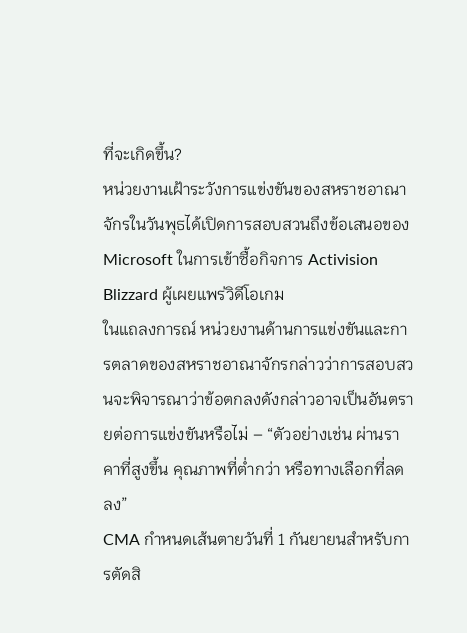ที่จะเกิดขึ้น?
หน่วยงานเฝ้าระวังการแข่งขันของสหราชอาณาจักรในวันพุธได้เปิดการสอบสวนถึงข้อเสนอของ Microsoft ในการเข้าซื้อกิจการ Activision Blizzard ผู้เผยแพร่วิดีโอเกม
ในแถลงการณ์ หน่วยงานด้านการแข่งขันและการตลาดของสหราชอาณาจักรกล่าวว่าการสอบสวนจะพิจารณาว่าข้อตกลงดังกล่าวอาจเป็นอันตรายต่อการแข่งขันหรือไม่ – “ตัวอย่างเช่น ผ่านราคาที่สูงขึ้น คุณภาพที่ต่ำกว่า หรือทางเลือกที่ลดลง”
CMA กำหนดเส้นตายวันที่ 1 กันยายนสำหรับการตัดสิ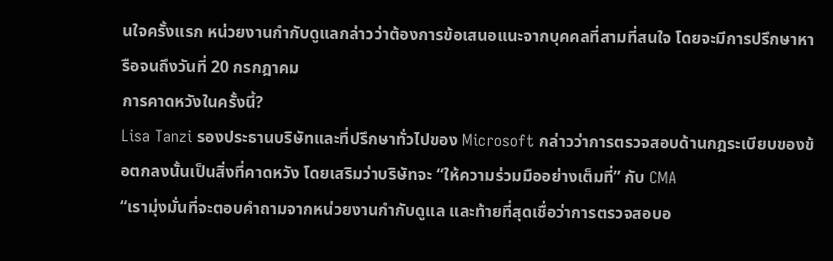นใจครั้งแรก หน่วยงานกำกับดูแลกล่าวว่าต้องการข้อเสนอแนะจากบุคคลที่สามที่สนใจ โดยจะมีการปรึกษาหารือจนถึงวันที่ 20 กรกฎาคม
การคาดหวังในครั้งนี้?
Lisa Tanzi รองประธานบริษัทและที่ปรึกษาทั่วไปของ Microsoft กล่าวว่าการตรวจสอบด้านกฎระเบียบของข้อตกลงนั้นเป็นสิ่งที่คาดหวัง โดยเสริมว่าบริษัทจะ “ให้ความร่วมมืออย่างเต็มที่” กับ CMA
“เรามุ่งมั่นที่จะตอบคำถามจากหน่วยงานกำกับดูแล และท้ายที่สุดเชื่อว่าการตรวจสอบอ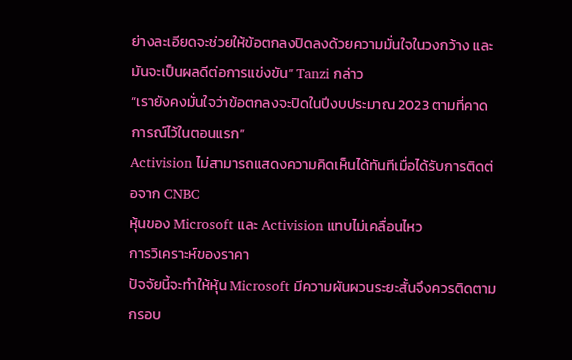ย่างละเอียดจะช่วยให้ข้อตกลงปิดลงด้วยความมั่นใจในวงกว้าง และมันจะเป็นผลดีต่อการแข่งขัน” Tanzi กล่าว
“เรายังคงมั่นใจว่าข้อตกลงจะปิดในปีงบประมาณ 2023 ตามที่คาดการณ์ไว้ในตอนแรก”
Activision ไม่สามารถแสดงความคิดเห็นได้ทันทีเมื่อได้รับการติดต่อจาก CNBC
หุ้นของ Microsoft และ Activision แทบไม่เคลื่อนไหว
การวิเคราะห์ของราคา
ปัจจัยนี้จะทำให้หุ้น Microsoft มีความผันผวนระยะสั้นจึงควรติดตามกรอบ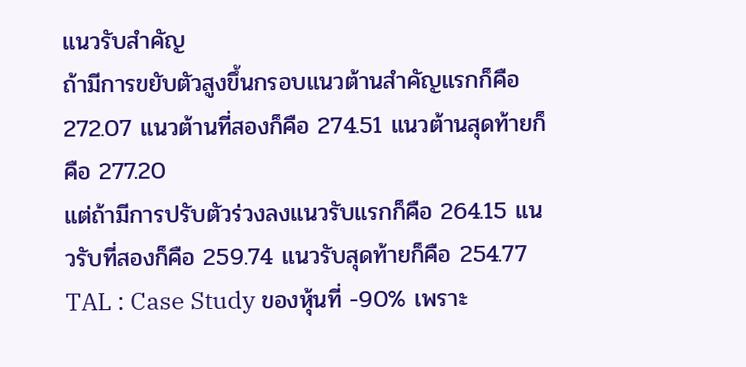แนวรับสำคัญ
ถ้ามีการขยับตัวสูงขึ้นกรอบแนวต้านสำคัญแรกก็คือ 272.07 แนวต้านที่สองก็คือ 274.51 แนวต้านสุดท้ายก็คือ 277.20
แต่ถ้ามีการปรับตัวร่วงลงแนวรับแรกก็คือ 264.15 แนวรับที่สองก็คือ 259.74 แนวรับสุดท้ายก็คือ 254.77
TAL : Case Study ของหุ้นที่ -90% เพราะ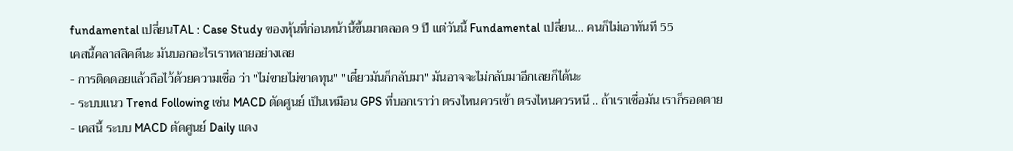fundamental เปลี่ยนTAL : Case Study ของหุ้นที่ก่อนหน้านี้ขึ้นมาตลอด 9 ปี แต่วันนี้ Fundamental เปลี่ยน... คนก็ไม่เอาทันที 55
เคสนี้คลาสสิคดีนะ มันบอกอะไรเราหลายอย่างเลย
- การติดดอยแล้วถือไว้ด้วยความเชื่อ ว่า "ไม่ขายไม่ขาดทุน" "เดี๋ยวมันก็กลับมา" มันอาจจะไม่กลับมาอีกเลยก็ได้นะ
- ระบบแนว Trend Following เช่น MACD ตัดศูนย์ เป็นเหมือน GPS ที่บอกเราว่า ตรงไหนควรเข้า ตรงไหนควรหนี .. ถ้าเราเชื่อมัน เราก็รอดตาย
- เคสนี้ ระบบ MACD ตัดศูนย์ Daily แดง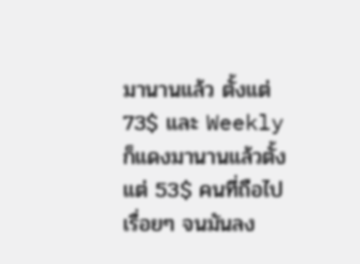มานานแล้ว ตั้งแต่ 73$ และ Weekly ก็แดงมานานแล้วตั้งแต่ 53$ คนที่ถือไปเรื่อยๆ จนมันลง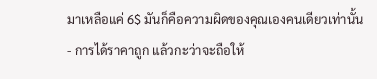มาเหลือแค่ 6$ มันก็คือความผิดของคุณเองคนเดียวเท่านั้น
- การได้ราคาถูก แล้วกะว่าจะถือให้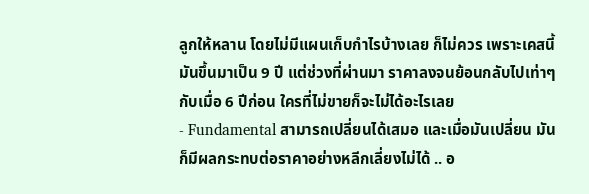ลูกให้หลาน โดยไม่มีแผนเก็บกำไรบ้างเลย ก็ไม่ควร เพราะเคสนี้ มันขึ้นมาเป็น 9 ปี แต่ช่วงที่ผ่านมา ราคาลงจนย้อนกลับไปเท่าๆ กับเมื่อ 6 ปีก่อน ใครที่ไม่ขายก็จะไม่ได้อะไรเลย
- Fundamental สามารถเปลี่ยนได้เสมอ และเมื่อมันเปลี่ยน มันก็มีผลกระทบต่อราคาอย่างหลีกเลี่ยงไม่ได้ .. อ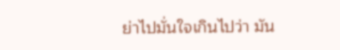ย่าไปมั่นใจเกินไปว่า มัน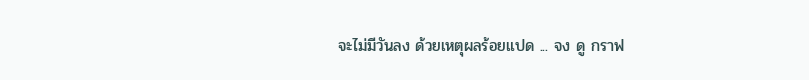จะไม่มีวันลง ด้วยเหตุผลร้อยแปด ... จง ดู กราฟ